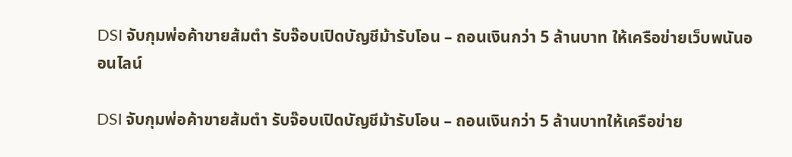DSI จับกุมพ่อค้าขายส้มตำ รับจ๊อบเปิดบัญชีม้ารับโอน – ถอนเงินกว่า 5 ล้านบาท ให้เครือข่ายเว็บพนันออนไลน์

DSI จับกุมพ่อค้าขายส้มตำ รับจ๊อบเปิดบัญชีม้ารับโอน – ถอนเงินกว่า 5 ล้านบาทให้เครือข่าย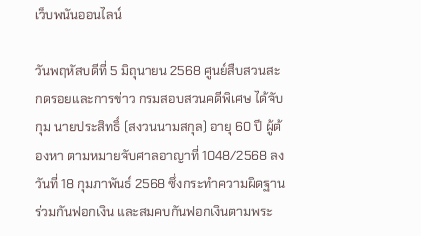เว็บพนันออนไลน์

วันพฤหัสบดีที่ 5 มิถุนายน 2568 ศูนย์สืบสวนสะกดรอยและการข่าว กรมสอบสวนคดีพิเศษ ได้จับกุม นายประสิทธิ์ (สงวนนามสกุล) อายุ 60 ปี ผู้ต้องหา ตามหมายจับศาลอาญาที่ 1048/2568 ลงวันที่ 18 กุมภาพันธ์ 2568 ซึ่งกระทำความผิดฐานร่วมกันฟอกเงิน และสมคบกันฟอกเงินตามพระ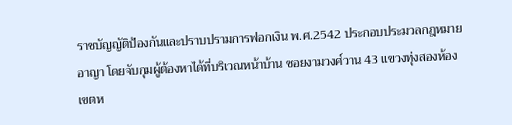ราชบัญญัติป้องกันและปราบปรามการฟอกเงิน พ.ศ.2542 ประกอบประมวลกฎหมายอาญา โดยจับกุมผู้ต้องหาได้ที่บริเวณหน้าบ้าน ซอยงามวงศ์วาน 43 แขวงทุ่งสองห้อง เขตห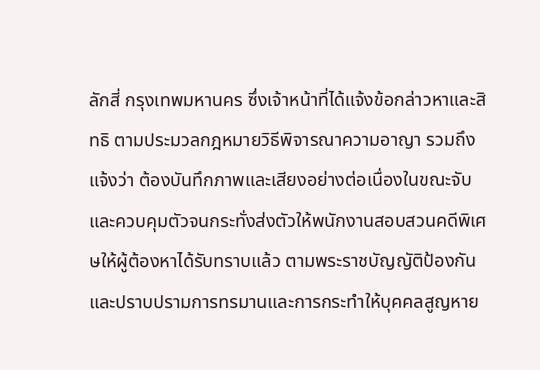ลักสี่ กรุงเทพมหานคร ซึ่งเจ้าหน้าที่ได้แจ้งข้อกล่าวหาและสิทธิ ตามประมวลกฎหมายวิธีพิจารณาความอาญา รวมถึงแจ้งว่า ต้องบันทึกภาพและเสียงอย่างต่อเนื่องในขณะจับและควบคุมตัวจนกระทั่งส่งตัวให้พนักงานสอบสวนคดีพิเศษให้ผู้ต้องหาได้รับทราบแล้ว ตามพระราชบัญญัติป้องกันและปราบปรามการทรมานและการกระทำให้บุคคลสูญหาย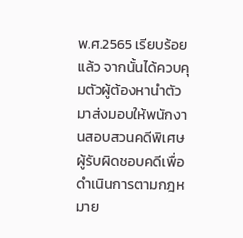พ.ศ.2565 เรียบร้อยแล้ว จากนั้นได้ควบคุมตัวผู้ต้องหานำตัวมาส่งมอบให้พนักงานสอบสวนคดีพิเศษผู้รับผิดชอบคดีเพื่อดำเนินการตามกฎหมาย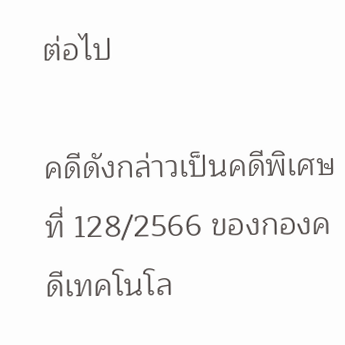ต่อไป

คดีดังกล่าวเป็นคดีพิเศษที่ 128/2566 ของกองคดีเทคโนโล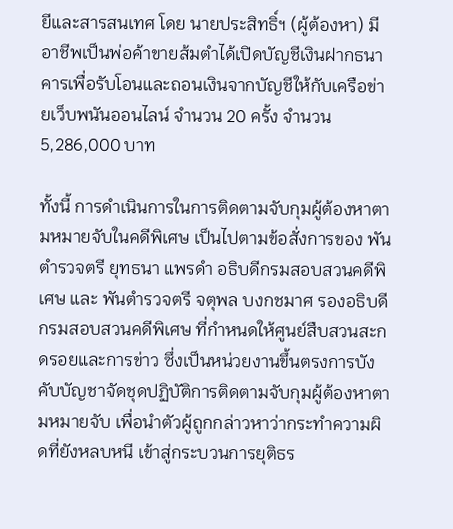ยีและสารสนเทศ โดย นายประสิทธิ์ฯ (ผู้ต้องหา) มีอาชีพเป็นพ่อค้าขายส้มตำได้เปิดบัญชีเงินฝากธนาคารเพื่อรับโอนและถอนเงินจากบัญชีให้กับเครือข่ายเว็บพนันออนไลน์ จำนวน 20 ครั้ง จำนวน 5,286,000 บาท

ทั้งนี้ การดำเนินการในการติดตามจับกุมผู้ต้องหาตามหมายจับในคดีพิเศษ เป็นไปตามข้อสั่งการของ พันตำรวจตรี ยุทธนา แพรดำ อธิบดีกรมสอบสวนคดีพิเศษ และ พันตำรวจตรี จตุพล บงกชมาศ รองอธิบดีกรมสอบสวนคดีพิเศษ ที่กำหนดให้ศูนย์สืบสวนสะกดรอยและการข่าว ซึ่งเป็นหน่วยงานขึ้นตรงการบังคับบัญชาจัดชุดปฏิบัติการติดตามจับกุมผู้ต้องหาตามหมายจับ เพื่อนำตัวผู้ถูกกล่าวหาว่ากระทำความผิดที่ยังหลบหนี เข้าสู่กระบวนการยุติธร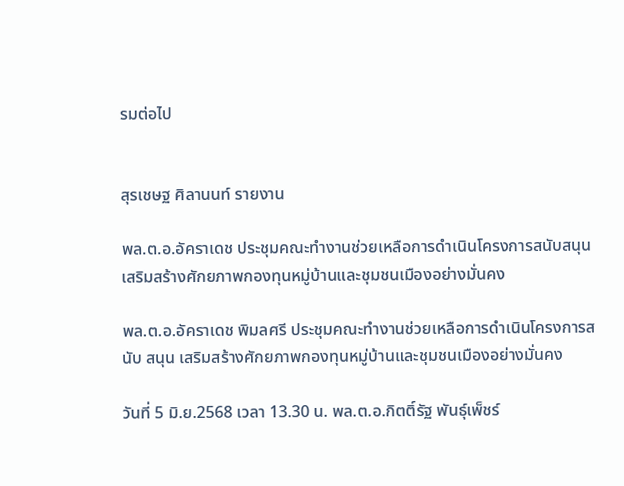รมต่อไป


สุรเชษฐ ศิลานนท์ รายงาน

พล.ต.อ.อัคราเดช ประชุมคณะทำงานช่วยเหลือการดำเนินโครงการสนับสนุน เสริมสร้างศักยภาพกองทุนหมู่บ้านและชุมชนเมืองอย่างมั่นคง

พล.ต.อ.อัคราเดช พิมลศรี ประชุมคณะทำงานช่วยเหลือการดำเนินโครงการสนับ สนุน เสริมสร้างศักยภาพกองทุนหมู่บ้านและชุมชนเมืองอย่างมั่นคง

วันที่ 5 มิ.ย.2568 เวลา 13.30 น. พล.ต.อ.กิตติ์รัฐ พันธุ์เพ็ชร์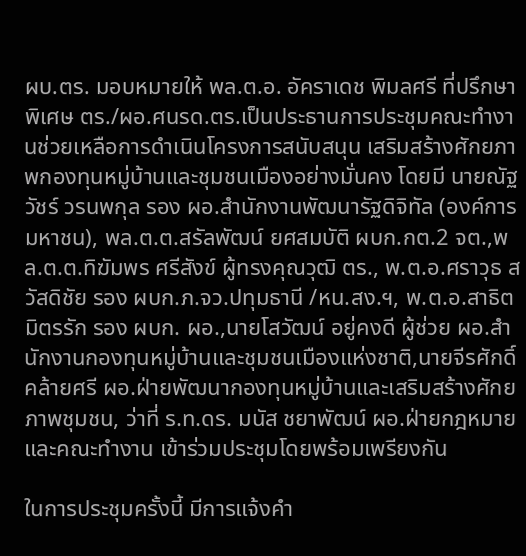ผบ.ตร. มอบหมายให้ พล.ต.อ. อัคราเดช พิมลศรี ที่ปรึกษาพิเศษ ตร./ผอ.ศนรด.ตร.เป็นประธานการประชุมคณะทำงานช่วยเหลือการดำเนินโครงการสนับสนุน เสริมสร้างศักยภาพกองทุนหมู่บ้านและชุมชนเมืองอย่างมั่นคง โดยมี นายณัฐวัชร์ วรนพกุล รอง ผอ.สำนักงานพัฒนารัฐดิจิทัล (องค์การมหาชน), พล.ต.ต.สรัลพัฒน์ ยศสมบัติ ผบก.กต.2 จต.,พล.ต.ต.ทิฆัมพร ศรีสังข์ ผู้ทรงคุณวุฒิ ตร., พ.ต.อ.ศราวุธ สวัสดิชัย รอง ผบก.ภ.จว.ปทุมธานี /หน.สง.ฯ, พ.ต.อ.สาธิต มิตรรัก รอง ผบก. ผอ.,นายโสวัฒน์ อยู่คงดี ผู้ช่วย ผอ.สำนักงานกองทุนหมู่บ้านและชุมชนเมืองแห่งชาติ,นายจีรศักดิ์ คล้ายศรี ผอ.ฝ่ายพัฒนากองทุนหมู่บ้านและเสริมสร้างศักยภาพชุมชน, ว่าที่ ร.ท.ดร. มนัส ชยาพัฒน์ ผอ.ฝ่ายกฎหมาย และคณะทำงาน เข้าร่วมประชุมโดยพร้อมเพรียงกัน

ในการประชุมครั้งนี้ มีการแจ้งคำ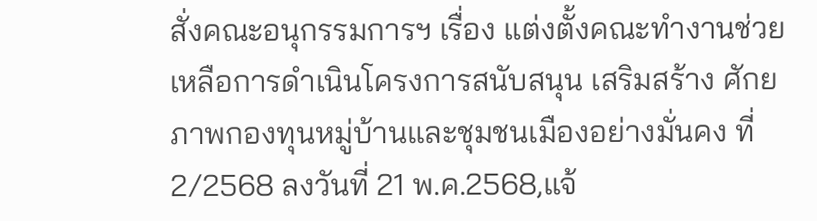สั่งคณะอนุกรรมการฯ เรื่อง แต่งตั้งคณะทำงานช่วยเหลือการดำเนินโครงการสนับสนุน เสริมสร้าง ศักยภาพกองทุนหมู่บ้านและชุมชนเมืองอย่างมั่นคง ที่ 2/2568 ลงวันที่ 21 พ.ค.2568,แจ้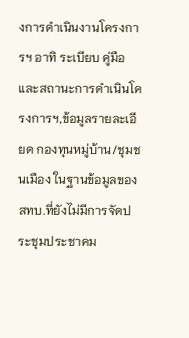งการดำเนินงานโครงการฯ อาทิ ระเบียบ คู่มือ และสถานะการดำเนินโครงการฯ,ข้อมูลรายละเอียด กองทุนหมู่บ้าน/ชุมชนเมือง ในฐานข้อมูลของ สทบ.ที่ยังไม่มีการจัดประชุมประชาคม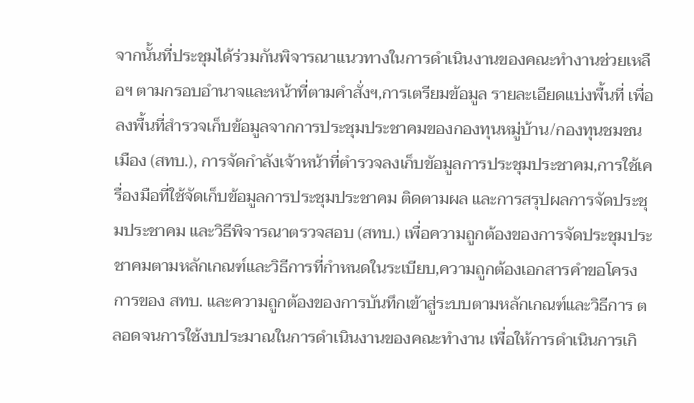จากนั้นที่ประชุมได้ร่วมกันพิจารณาแนวทางในการดำเนินงานของคณะทำงานช่วยเหลือฯ ตามกรอบอำนาจและหน้าที่ตามคำสั่งฯ,การเตรียมข้อมูล รายละเอียดแบ่งพื้นที่ เพื่อลงพื้นที่สำรวจเก็บข้อมูลจากการประชุมประชาคมของกองทุนหมู่บ้าน/กองทุนชมชนเมือง (สทบ.), การจัดกำลังเจ้าหน้าที่ตำรวจลงเก็บขัอมูลการประชุมประชาคม,การใช้เครื่องมือที่ใช้จัดเก็บข้อมูลการประชุมประชาคม ติดตามผล และการสรุปผลการจัดประชุมประชาคม และวิธีพิจารณาตรวจสอบ (สทบ.) เพื่อความถูกต้องของการจัดประชุมประชาคมตามหลักเกณฑ์และวิธีการที่กำหนดในระเบียบ,ความถูกต้องเอกสารคำขอโครงการของ สทบ. และความถูกต้องของการบันทึกเข้าสู่ระบบตามหลักเกณฑ์และวิธีการ ตลอดจนการใช้งบประมาณในการดำเนินงานของคณะทำงาน เพื่อให้การดำเนินการเกิ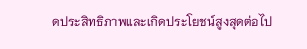ดประสิทธิภาพและเกิดประโยชน์สูงสุดต่อไป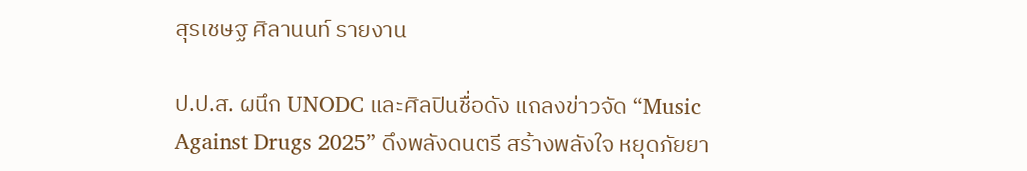สุรเชษฐ ศิลานนท์ รายงาน

ป.ป.ส. ผนึก UNODC และศิลปินชื่อดัง แถลงข่าวจัด “Music Against Drugs 2025” ดึงพลังดนตรี สร้างพลังใจ หยุดภัยยา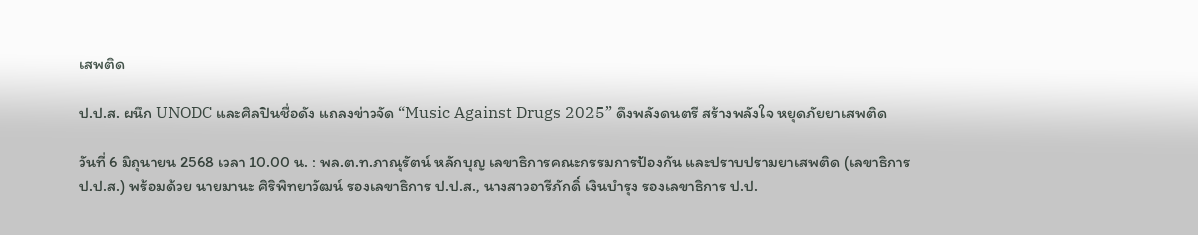เสพติด

ป.ป.ส. ผนึก UNODC และศิลปินชื่อดัง แถลงข่าวจัด “Music Against Drugs 2025” ดึงพลังดนตรี สร้างพลังใจ หยุดภัยยาเสพติด

วันที่ 6 มิถุนายน 2568 เวลา 10.00 น. : พล.ต.ท.ภาณุรัตน์ หลักบุญ เลขาธิการคณะกรรมการป้องกัน และปราบปรามยาเสพติด (เลขาธิการ ป.ป.ส.) พร้อมด้วย นายมานะ ศิริพิทยาวัฒน์ รองเลขาธิการ ป.ป.ส., นางสาวอารีภักดิ์ เงินบำรุง รองเลขาธิการ ป.ป.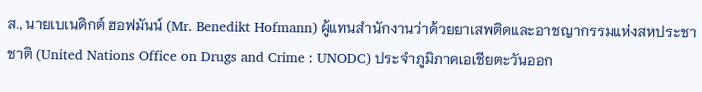ส., นายเบเนดิกต์ ฮอฟมันน์ (Mr. Benedikt Hofmann) ผู้แทนสำนักงานว่าด้วยยาเสพติดและอาชญากรรมแห่งสหประชาชาติ (United Nations Office on Drugs and Crime : UNODC) ประจำภูมิภาคเอเชียตะวันออก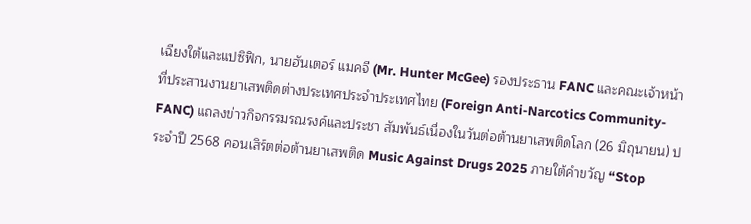เฉียงใต้และแปซิฟิก, นายฮันเตอร์ แมคจี (Mr. Hunter McGee) รองประธาน FANC และคณะเจ้าหน้าที่ประสานงานยาเสพติดต่างประเทศประจำประเทศไทย (Foreign Anti-Narcotics Community-FANC) แถลงข่าวกิจกรรมรณรงค์และประชา สัมพันธ์เนื่องในวันต่อต้านยาเสพติดโลก (26 มิถุนายน) ประจำปี 2568 คอนเสิร์ตต่อต้านยาเสพติด Music Against Drugs 2025 ภายใต้คำขวัญ “Stop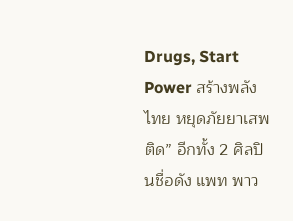Drugs, Start Power สร้างพลังไทย หยุดภัยยาเสพติด” อีกทั้ง 2 ศิลปินชื่อดัง แพท พาว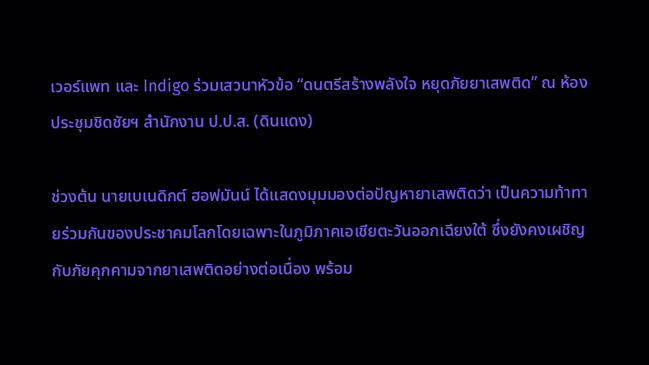เวอร์แพท และ Indigo ร่วมเสวนาหัวข้อ “ดนตรีสร้างพลังใจ หยุดภัยยาเสพติด” ณ ห้องประชุมชิดชัยฯ สำนักงาน ป.ป.ส. (ดินแดง)

ช่วงต้น นายเบเนดิกต์ ฮอฟมันน์ ได้แสดงมุมมองต่อปัญหายาเสพติดว่า เป็นความท้าทายร่วมกันของประชาคมโลกโดยเฉพาะในภูมิภาคเอเชียตะวันออกเฉียงใต้ ซึ่งยังคงเผชิญกับภัยคุกคามจากยาเสพติดอย่างต่อเนื่อง พร้อม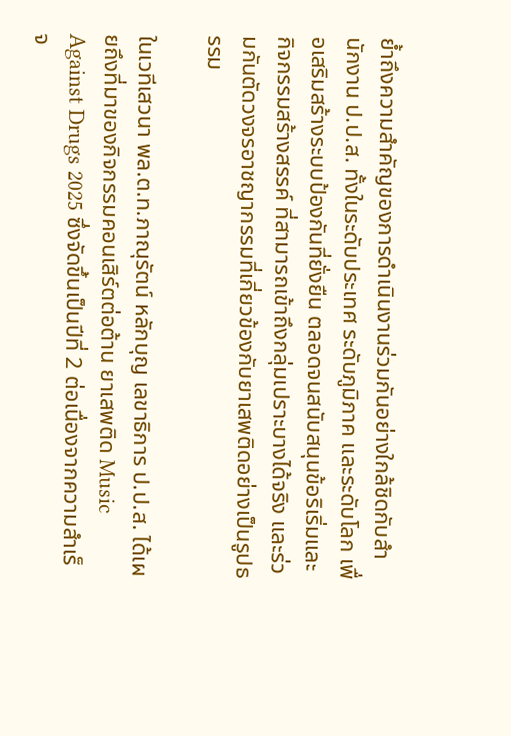ย้ำถึงความสำคัญของการดำเนินงานร่วมกันอย่างใกล้ชิดกับสำนักงาน ป.ป.ส. ทั้งในระดับประเทศ ระดับภูมิภาค และระดับโลก เพื่อเสริมสร้างระบบป้องกันที่ยั่งยืน ตลอดจนสนับสนุนข้อริเริ่มและกิจกรรมสร้างสรรค์ ที่สามารถเข้าถึงกลุ่มเปราะบางได้จริง และร่วมกันตัดวงจรอาชญากรรมที่เกี่ยวข้องกับยาเสพติดอย่างเป็นรูปธรรม

ในเวทีเสวนา พล.ต.ท.ภาณุรัตน์ หลักบุญ เลขาธิการ ป.ป.ส. ได้เผยถึงที่มาของกิจกรรมคอนเสิร์ตต่อต้าน ยาเสพติด Music Against Drugs 2025 ซึ่งจัดขึ้นเป็นปีที่ 2 ต่อเนื่องจากความสำเร็จ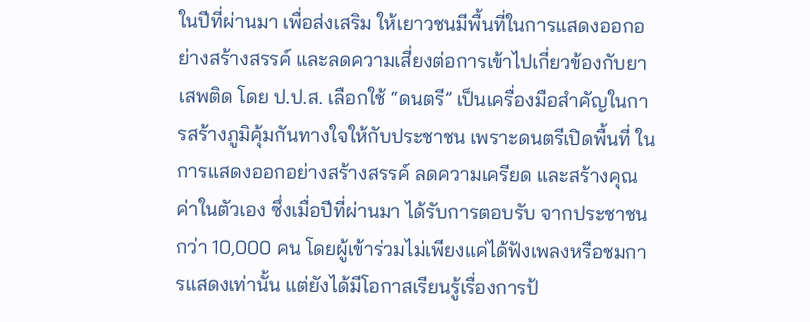ในปีที่ผ่านมา เพื่อส่งเสริม ให้เยาวชนมีพื้นที่ในการแสดงออกอย่างสร้างสรรค์ และลดความเสี่ยงต่อการเข้าไปเกี่ยวข้องกับยาเสพติด โดย ป.ป.ส. เลือกใช้ “ดนตรี” เป็นเครื่องมือสำคัญในการสร้างภูมิคุ้มกันทางใจให้กับประชาชน เพราะดนตรีเปิดพื้นที่ ในการแสดงออกอย่างสร้างสรรค์ ลดความเครียด และสร้างคุณค่าในตัวเอง ซึ่งเมื่อปีที่ผ่านมา ได้รับการตอบรับ จากประชาชนกว่า 10,000 คน โดยผู้เข้าร่วมไม่เพียงแค่ได้ฟังเพลงหรือชมการแสดงเท่านั้น แต่ยังได้มีโอกาสเรียนรู้เรื่องการป้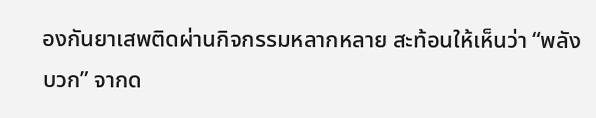องกันยาเสพติดผ่านกิจกรรมหลากหลาย สะท้อนให้เห็นว่า “พลังบวก” จากด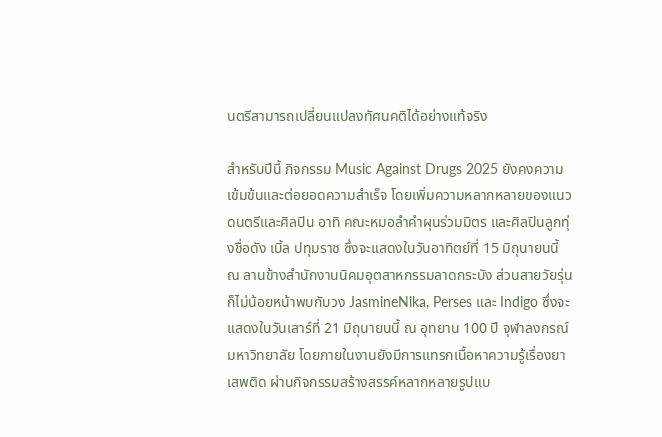นตรีสามารถเปลี่ยนแปลงทัศนคติได้อย่างแท้จริง

สำหรับปีนี้ กิจกรรม Music Against Drugs 2025 ยังคงความเข้มข้นและต่อยอดความสำเร็จ โดยเพิ่มความหลากหลายของแนวดนตรีและศิลปิน อาทิ คณะหมอลำคำผุนร่วมมิตร และศิลปินลูกทุ่งชื่อดัง เบิ้ล ปทุมราช ซึ่งจะแสดงในวันอาทิตย์ที่ 15 มิถุนายนนี้ ณ ลานข้างสำนักงานนิคมอุตสาหกรรมลาดกระบัง ส่วนสายวัยรุ่น ก็ไม่น้อยหน้าพบกับวง JasmineNika, Perses และ Indigo ซึ่งจะแสดงในวันเสาร์ที่ 21 มิถุนายนนี้ ณ อุทยาน 100 ปี จุฬาลงกรณ์มหาวิทยาลัย โดยภายในงานยังมีการแทรกเนื้อหาความรู้เรื่องยาเสพติด ผ่านกิจกรรมสร้างสรรค์หลากหลายรูปแบ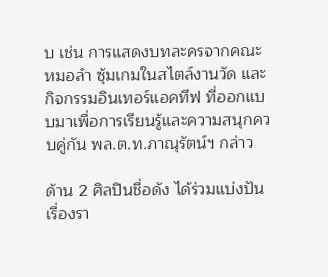บ เช่น การแสดงบทละครจากคณะหมอลำ ซุ้มเกมในสไตล์งานวัด และกิจกรรมอินเทอร์แอคทีฟ ที่ออกแบบมาเพื่อการเรียนรู้และความสนุกควบคู่กัน พล.ต.ท.ภาณุรัตน์ฯ กล่าว

ด้าน 2 ศิลปินชื่อดัง ได้ร่วมแบ่งปันเรื่องรา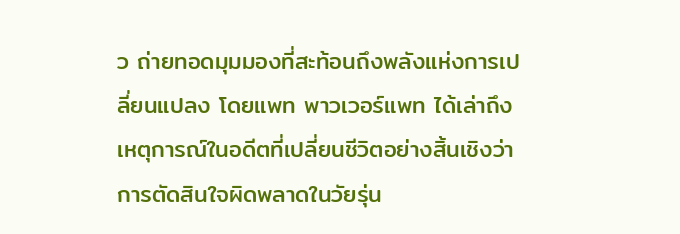ว ถ่ายทอดมุมมองที่สะท้อนถึงพลังแห่งการเปลี่ยนแปลง โดยแพท พาวเวอร์แพท ได้เล่าถึงเหตุการณ์ในอดีตที่เปลี่ยนชีวิตอย่างสิ้นเชิงว่า การตัดสินใจผิดพลาดในวัยรุ่น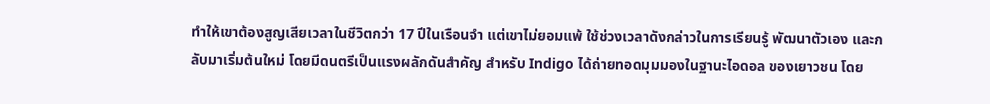ทำให้เขาต้องสูญเสียเวลาในชีวิตกว่า 17 ปีในเรือนจำ แต่เขาไม่ยอมแพ้ ใช้ช่วงเวลาดังกล่าวในการเรียนรู้ พัฒนาตัวเอง และกลับมาเริ่มต้นใหม่ โดยมีดนตรีเป็นแรงผลักดันสำคัญ สำหรับ Indigo ได้ถ่ายทอดมุมมองในฐานะไอดอล ของเยาวชน โดย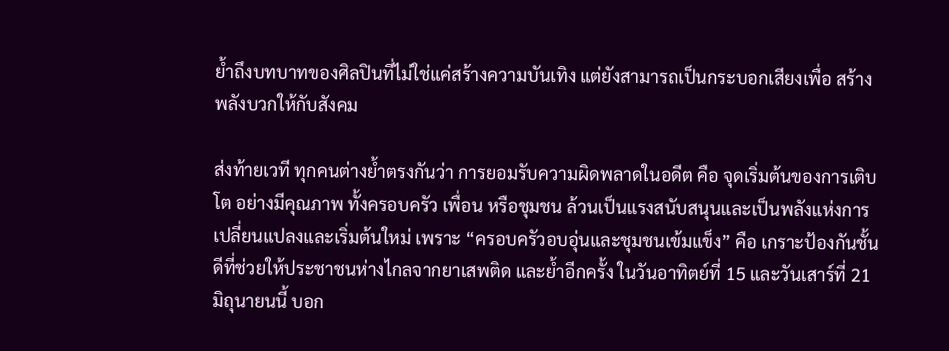ย้ำถึงบทบาทของศิลปินที่ไม่ใช่แค่สร้างความบันเทิง แต่ยังสามารถเป็นกระบอกเสียงเพื่อ สร้างพลังบวกให้กับสังคม

ส่งท้ายเวที ทุกคนต่างย้ำตรงกันว่า การยอมรับความผิดพลาดในอดีต คือ จุดเริ่มต้นของการเติบโต อย่างมีคุณภาพ ทั้งครอบครัว เพื่อน หรือชุมชน ล้วนเป็นแรงสนับสนุนและเป็นพลังแห่งการเปลี่ยนแปลงและเริ่มต้นใหม่ เพราะ “ครอบครัวอบอุ่นและชุมชนเข้มแข็ง” คือ เกราะป้องกันชั้นดีที่ช่วยให้ประชาชนห่างไกลจากยาเสพติด และย้ำอีกครั้ง ในวันอาทิตย์ที่ 15 และวันเสาร์ที่ 21 มิถุนายนนี้ บอก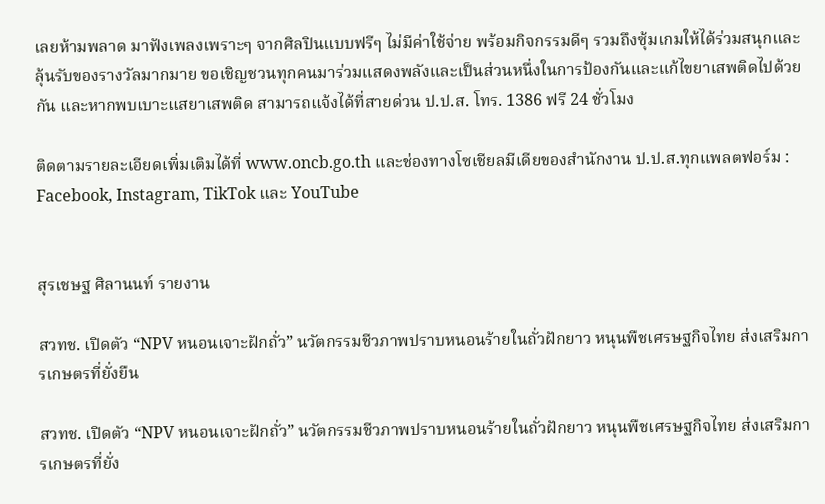เลยห้ามพลาด มาฟังเพลงเพราะๆ จากศิลปินแบบฟรีๆ ไม่มีค่าใช้จ่าย พร้อมกิจกรรมดีๆ รวมถึงซุ้มเกมให้ได้ร่วมสนุกและลุ้นรับของรางวัลมากมาย ขอเชิญชวนทุกคนมาร่วมแสดงพลังและเป็นส่วนหนึ่งในการป้องกันและแก้ไขยาเสพติดไปด้วยกัน และหากพบเบาะแสยาเสพติด สามารถแจ้งได้ที่สายด่วน ป.ป.ส. โทร. 1386 ฟรี 24 ชั่วโมง

ติดตามรายละเอียดเพิ่มเติมได้ที่ www.oncb.go.th และช่องทางโซเชียลมีเดียของสำนักงาน ป.ป.ส.ทุกแพลตฟอร์ม : Facebook, Instagram, TikTok และ YouTube


สุรเชษฐ ศิลานนท์ รายงาน

สวทช. เปิดตัว “NPV หนอนเจาะฝักถั่ว” นวัตกรรมชีวภาพปราบหนอนร้ายในถั่วฝักยาว หนุนพืชเศรษฐกิจไทย ส่งเสริมการเกษตรที่ยั่งยืน

สวทช. เปิดตัว “NPV หนอนเจาะฝักถั่ว” นวัตกรรมชีวภาพปราบหนอนร้ายในถั่วฝักยาว หนุนพืชเศรษฐกิจไทย ส่งเสริมการเกษตรที่ยั่ง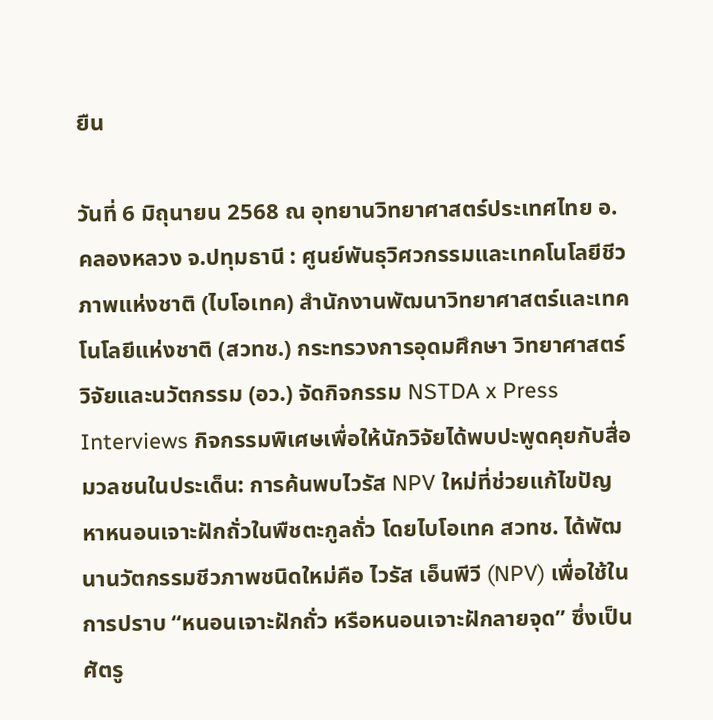ยืน

วันที่ 6 มิถุนายน 2568 ณ อุทยานวิทยาศาสตร์ประเทศไทย อ.คลองหลวง จ.ปทุมธานี : ศูนย์พันธุวิศวกรรมและเทคโนโลยีชีวภาพแห่งชาติ (ไบโอเทค) สำนักงานพัฒนาวิทยาศาสตร์และเทคโนโลยีแห่งชาติ (สวทช.) กระทรวงการอุดมศึกษา วิทยาศาสตร์ วิจัยและนวัตกรรม (อว.) จัดกิจกรรม NSTDA x Press Interviews กิจกรรมพิเศษเพื่อให้นักวิจัยได้พบปะพูดคุยกับสื่อมวลชนในประเด็น: การค้นพบไวรัส NPV ใหม่ที่ช่วยแก้ไขปัญหาหนอนเจาะฝักถั่วในพืชตะกูลถั่ว โดยไบโอเทค สวทช. ได้พัฒนานวัตกรรมชีวภาพชนิดใหม่คือ ไวรัส เอ็นพีวี (NPV) เพื่อใช้ในการปราบ “หนอนเจาะฝักถั่ว หรือหนอนเจาะฝักลายจุด” ซึ่งเป็นศัตรู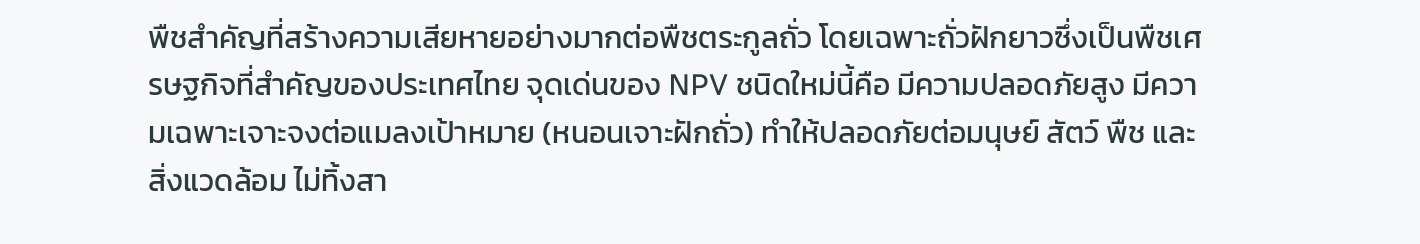พืชสำคัญที่สร้างความเสียหายอย่างมากต่อพืชตระกูลถั่ว โดยเฉพาะถั่วฝักยาวซึ่งเป็นพืชเศรษฐกิจที่สำคัญของประเทศไทย จุดเด่นของ NPV ชนิดใหม่นี้คือ มีความปลอดภัยสูง มีความเฉพาะเจาะจงต่อแมลงเป้าหมาย (หนอนเจาะฝักถั่ว) ทำให้ปลอดภัยต่อมนุษย์ สัตว์ พืช และสิ่งแวดล้อม ไม่ทิ้งสา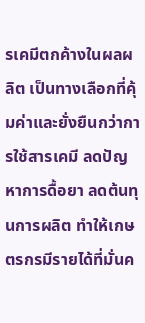รเคมีตกค้างในผลผลิต เป็นทางเลือกที่คุ้มค่าและยั่งยืนกว่าการใช้สารเคมี ลดปัญหาการดื้อยา ลดต้นทุนการผลิต ทำให้เกษตรกรมีรายได้ที่มั่นค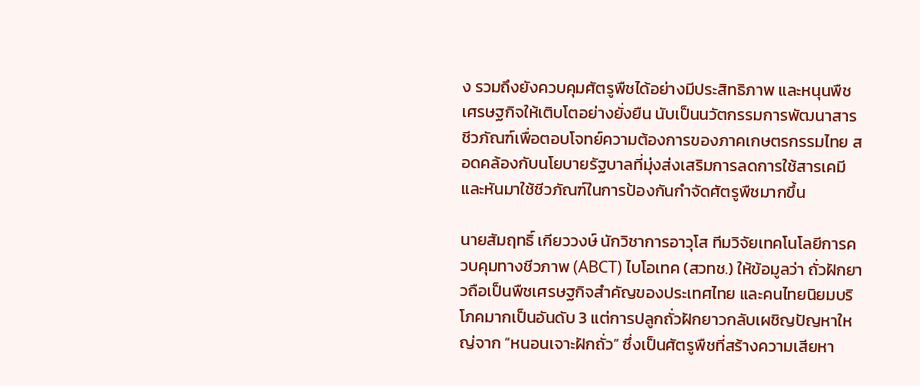ง รวมถึงยังควบคุมศัตรูพืชได้อย่างมีประสิทธิภาพ และหนุนพืชเศรษฐกิจให้เติบโตอย่างยั่งยืน นับเป็นนวัตกรรมการพัฒนาสารชีวภัณฑ์เพื่อตอบโจทย์ความต้องการของภาคเกษตรกรรมไทย สอดคล้องกับนโยบายรัฐบาลที่มุ่งส่งเสริมการลดการใช้สารเคมีและหันมาใช้ชีวภัณฑ์ในการป้องกันกำจัดศัตรูพืชมากขึ้น

นายสัมฤทธิ์ เกียววงษ์ นักวิชาการอาวุโส ทีมวิจัยเทคโนโลยีการควบคุมทางชีวภาพ (ABCT) ไบโอเทค (สวทช.) ให้ข้อมูลว่า ถั่วฝักยาวถือเป็นพืชเศรษฐกิจสำคัญของประเทศไทย และคนไทยนิยมบริโภคมากเป็นอันดับ 3 แต่การปลูกถั่วฝักยาวกลับเผชิญปัญหาใหญ่จาก “หนอนเจาะฝักถั่ว” ซึ่งเป็นศัตรูพืชที่สร้างความเสียหา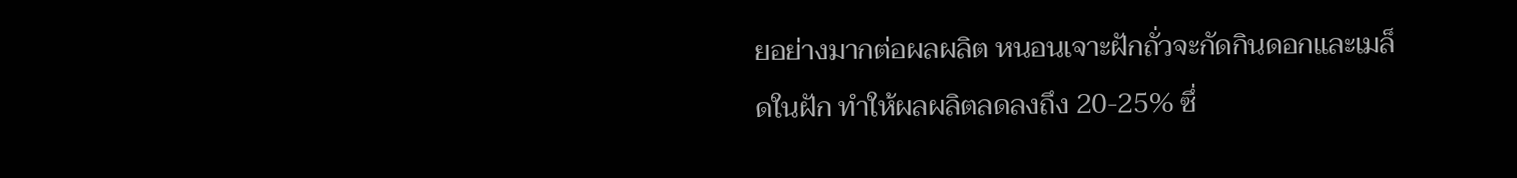ยอย่างมากต่อผลผลิต หนอนเจาะฝักถั่วจะกัดกินดอกและเมล็ดในฝัก ทำให้ผลผลิตลดลงถึง 20-25% ซึ่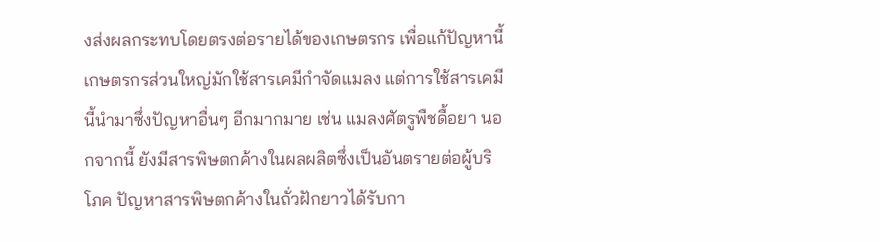งส่งผลกระทบโดยตรงต่อรายได้ของเกษตรกร เพื่อแก้ปัญหานี้ เกษตรกรส่วนใหญ่มักใช้สารเคมีกำจัดแมลง แต่การใช้สารเคมีนี้นำมาซึ่งปัญหาอื่นๆ อีกมากมาย เช่น แมลงศัตรูพืชดื้อยา นอกจากนี้ ยังมีสารพิษตกค้างในผลผลิตซึ่งเป็นอันตรายต่อผู้บริโภค ปัญหาสารพิษตกค้างในถั่วฝักยาวได้รับกา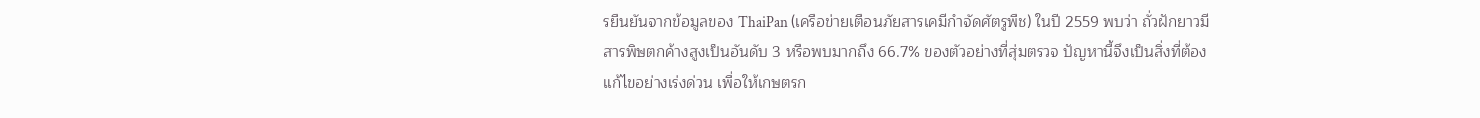รยืนยันจากข้อมูลของ ThaiPan (เครือข่ายเตือนภัยสารเคมีกำจัดศัตรูพืช) ในปี 2559 พบว่า ถั่วฝักยาวมีสารพิษตกค้างสูงเป็นอันดับ 3 หรือพบมากถึง 66.7% ของตัวอย่างที่สุ่มตรวจ ปัญหานี้จึงเป็นสิ่งที่ต้องแก้ไขอย่างเร่งด่วน เพื่อให้เกษตรก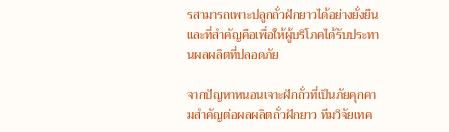รสามารถเพาะปลูกถั่วฝักยาวได้อย่างยั่งยืน และที่สำคัญคือเพื่อให้ผู้บริโภคได้รับประทานผลผลิตที่ปลอดภัย

จากปัญหาหนอนเจาะฝักถั่วที่เป็นภัยคุกคามสำคัญต่อผลผลิตถั่วฝักยาว ทีมวิจัยเทค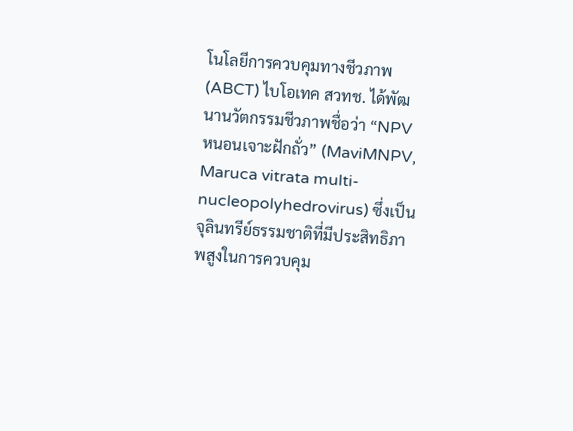โนโลยีการควบคุมทางชีวภาพ (ABCT) ไบโอเทค สวทช. ได้พัฒนานวัตกรรมชีวภาพชื่อว่า “NPV หนอนเจาะฝักถั่ว” (MaviMNPV, Maruca vitrata multi-nucleopolyhedrovirus) ซึ่งเป็นจุลินทรีย์ธรรมชาติที่มีประสิทธิภาพสูงในการควบคุม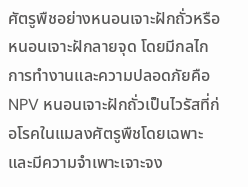ศัตรูพืชอย่างหนอนเจาะฝักถั่วหรือหนอนเจาะฝักลายจุด โดยมีกลไกการทำงานและความปลอดภัยคือ NPV หนอนเจาะฝักถั่วเป็นไวรัสที่ก่อโรคในแมลงศัตรูพืชโดยเฉพาะ และมีความจำเพาะเจาะจง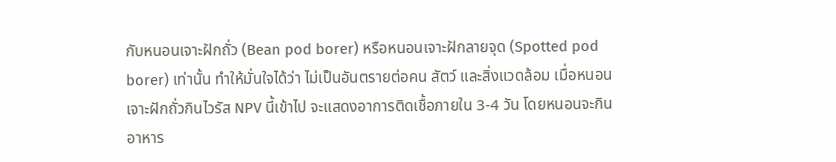กับหนอนเจาะฝักถั่ว (Bean pod borer) หรือหนอนเจาะฝักลายจุด (Spotted pod borer) เท่านั้น ทำให้มั่นใจได้ว่า ไม่เป็นอันตรายต่อคน สัตว์ และสิ่งแวดล้อม เมื่อหนอนเจาะฝักถั่วกินไวรัส NPV นี้เข้าไป จะแสดงอาการติดเชื้อภายใน 3-4 วัน โดยหนอนจะกินอาหาร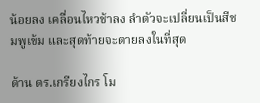น้อยลง เคลื่อนไหวช้าลง ลำตัวจะเปลี่ยนเป็นสีชมพูเข้ม และสุดท้ายจะตายลงในที่สุด

ด้าน ดร.เกรียงไกร โม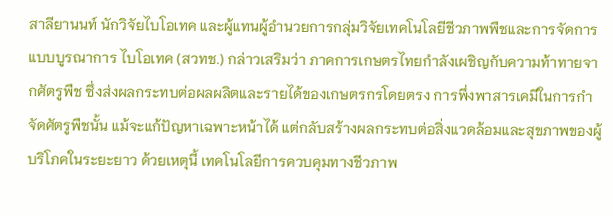สาลียานนท์ นักวิจัยไบโอเทค และผู้แทนผู้อำนวยการกลุ่มวิจัยเทคโนโลยีชีวภาพพืชและการจัดการแบบบูรณาการ ไบโอเทค (สวทช.) กล่าวเสริมว่า ภาคการเกษตรไทยกำลังเผชิญกับความท้าทายจากศัตรูพืช ซึ่งส่งผลกระทบต่อผลผลิตและรายได้ของเกษตรกรโดยตรง การพึ่งพาสารเคมีในการกำจัดศัตรูพืชนั้น แม้จะแก้ปัญหาเฉพาะหน้าได้ แต่กลับสร้างผลกระทบต่อสิ่งแวดล้อมและสุขภาพของผู้บริโภคในระยะยาว ด้วยเหตุนี้ เทคโนโลยีการควบคุมทางชีวภาพ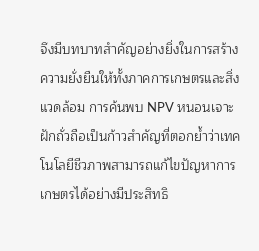จึงมีบทบาทสำคัญอย่างยิ่งในการสร้างความยั่งยืนให้ทั้งภาคการเกษตรและสิ่งแวดล้อม การค้นพบ NPV หนอนเจาะฝักถั่วถือเป็นก้าวสำคัญที่ตอกย้ำว่าเทคโนโลยีชีวภาพสามารถแก้ไขปัญหาการเกษตรได้อย่างมีประสิทธิ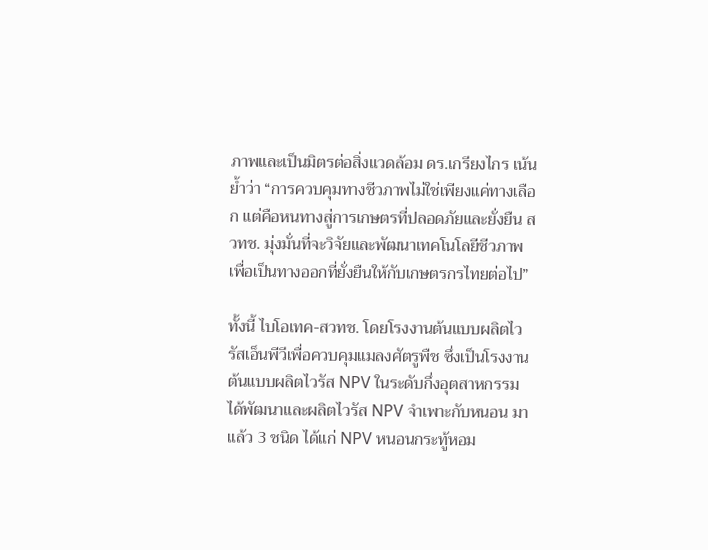ภาพและเป็นมิตรต่อสิ่งแวดล้อม ดร.เกรียงไกร เน้นย้ำว่า “การควบคุมทางชีวภาพไม่ใช่เพียงแค่ทางเลือก แต่คือหนทางสู่การเกษตรที่ปลอดภัยและยั่งยืน สวทช. มุ่งมั่นที่จะวิจัยและพัฒนาเทคโนโลยีชีวภาพเพื่อเป็นทางออกที่ยั่งยืนให้กับเกษตรกรไทยต่อไป”

ทั้งนี้ ไบโอเทค-สวทช. โดยโรงงานต้นแบบผลิตไวรัสเอ็นพีวีเพื่อควบคุมแมลงศัตรูพืช ซึ่งเป็นโรงงานต้นแบบผลิตไวรัส NPV ในระดับกึ่งอุตสาหกรรม ได้พัฒนาและผลิตไวรัส NPV จำเพาะกับหนอน มาแล้ว 3 ชนิด ได้แก่ NPV หนอนกระทู้หอม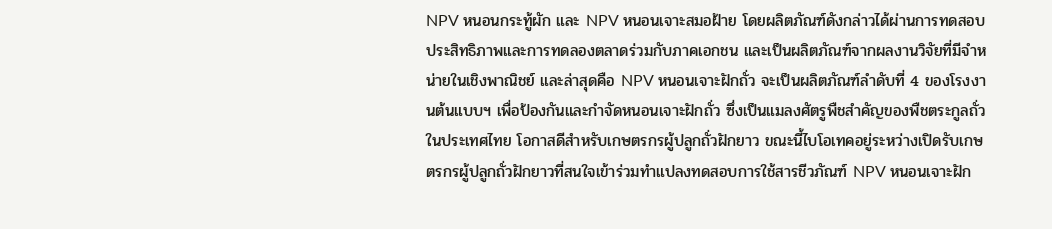NPV หนอนกระทู้ผัก และ NPV หนอนเจาะสมอฝ้าย โดยผลิตภัณฑ์ดังกล่าวได้ผ่านการทดสอบประสิทธิภาพและการทดลองตลาดร่วมกับภาคเอกชน และเป็นผลิตภัณฑ์จากผลงานวิจัยที่มีจำหน่ายในเชิงพาณิชย์ และล่าสุดคือ NPV หนอนเจาะฝักถั่ว จะเป็นผลิตภัณฑ์ลำดับที่ 4 ของโรงงานต้นแบบฯ เพื่อป้องกันและกำจัดหนอนเจาะฝักถั่ว ซึ่งเป็นแมลงศัตรูพืชสำคัญของพืชตระกูลถั่วในประเทศไทย โอกาสดีสำหรับเกษตรกรผู้ปลูกถั่วฝักยาว ขณะนี้ไบโอเทคอยู่ระหว่างเปิดรับเกษตรกรผู้ปลูกถั่วฝักยาวที่สนใจเข้าร่วมทำแปลงทดสอบการใช้สารชีวภัณฑ์ NPV หนอนเจาะฝัก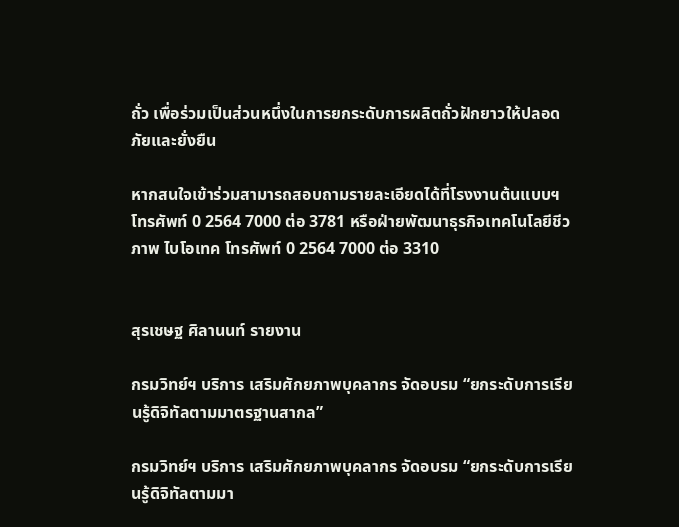ถั่ว เพื่อร่วมเป็นส่วนหนึ่งในการยกระดับการผลิตถั่วฝักยาวให้ปลอดภัยและยั่งยืน

หากสนใจเข้าร่วมสามารถสอบถามรายละเอียดได้ที่โรงงานต้นแบบฯ โทรศัพท์ 0 2564 7000 ต่อ 3781 หรือฝ่ายพัฒนาธุรกิจเทคโนโลยีชีวภาพ ไบโอเทค โทรศัพท์ 0 2564 7000 ต่อ 3310


สุรเชษฐ ศิลานนท์ รายงาน

กรมวิทย์ฯ บริการ เสริมศักยภาพบุคลากร จัดอบรม “ยกระดับการเรียนรู้ดิจิทัลตามมาตรฐานสากล”

กรมวิทย์ฯ บริการ เสริมศักยภาพบุคลากร จัดอบรม “ยกระดับการเรียนรู้ดิจิทัลตามมา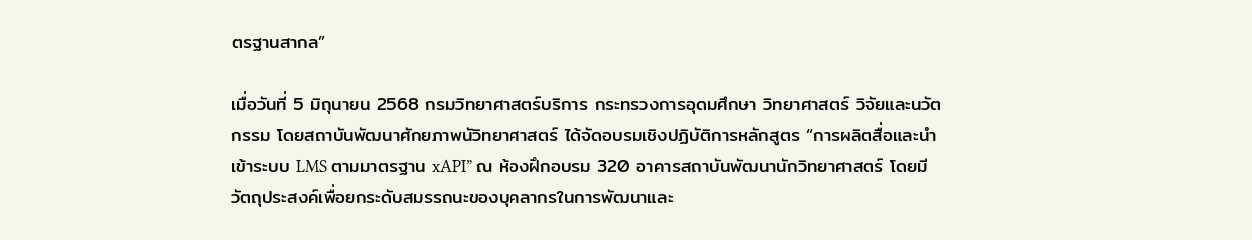ตรฐานสากล”

เมื่อวันที่ 5 มิถุนายน 2568 กรมวิทยาศาสตร์บริการ กระทรวงการอุดมศึกษา วิทยาศาสตร์ วิจัยและนวัตกรรม โดยสถาบันพัฒนาศักยภาพนัวิทยาศาสตร์ ได้จัดอบรมเชิงปฏิบัติการหลักสูตร “การผลิตสื่อและนำเข้าระบบ LMS ตามมาตรฐาน xAPI” ณ ห้องฝึกอบรม 320 อาคารสถาบันพัฒนานักวิทยาศาสตร์ โดยมีวัตถุประสงค์เพื่อยกระดับสมรรถนะของบุคลากรในการพัฒนาและ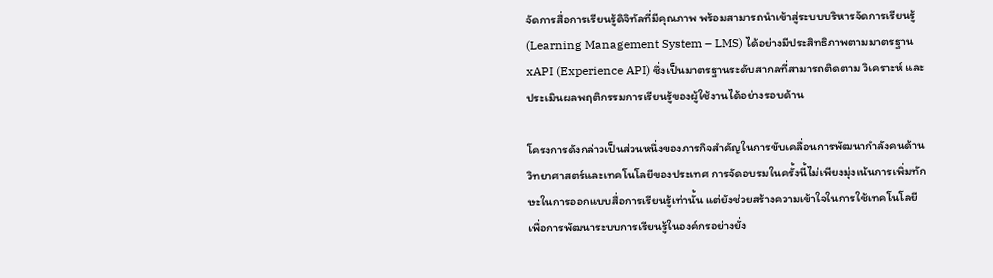จัดการสื่อการเรียนรู้ดิจิทัลที่มีคุณภาพ พร้อมสามารถนำเข้าสู่ระบบบริหารจัดการเรียนรู้ (Learning Management System – LMS) ได้อย่างมีประสิทธิภาพตามมาตรฐาน xAPI (Experience API) ซึ่งเป็นมาตรฐานระดับสากลที่สามารถติดตาม วิเคราะห์ และประเมินผลพฤติกรรมการเรียนรู้ของผู้ใช้งานได้อย่างรอบด้าน

โครงการดังกล่าวเป็นส่วนหนึ่งของภารกิจสำคัญในการขับเคลื่อนการพัฒนากำลังคนด้านวิทยาศาสตร์และเทคโนโลยีของประเทศ การจัดอบรมในครั้งนี้ไม่เพียงมุ่งเน้นการเพิ่มทักษะในการออกแบบสื่อการเรียนรู้เท่านั้น แต่ยังช่วยสร้างความเข้าใจในการใช้เทคโนโลยีเพื่อการพัฒนาระบบการเรียนรู้ในองค์กรอย่างยั่ง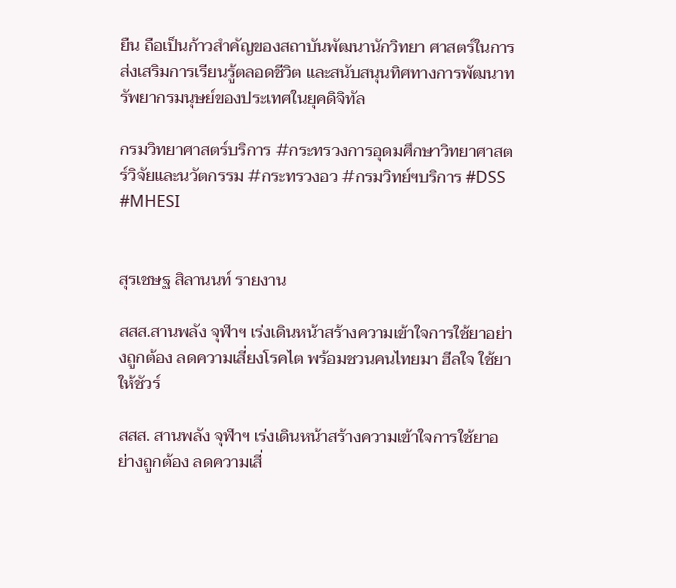ยืน ถือเป็นก้าวสำคัญของสถาบันพัฒนานักวิทยา ศาสตร์ในการส่งเสริมการเรียนรู้ตลอดชีวิต และสนับสนุนทิศทางการพัฒนาทรัพยากรมนุษย์ของประเทศในยุคดิจิทัล

กรมวิทยาศาสตร์บริการ #กระทรวงการอุดมศึกษาวิทยาศาสตร์วิจัยและนวัตกรรม #กระทรวงอว #กรมวิทย์ฯบริการ #DSS #MHESI


สุรเชษฐ สิลานนท์ รายงาน

สสส.สานพลัง จุฬาฯ เร่งเดินหน้าสร้างความเข้าใจการใช้ยาอย่างถูกต้อง ลดความเสี่ยงโรคไต พร้อมชวนคนไทยมา ฮีลใจ ใช้ยาให้ชัวร์

สสส. สานพลัง จุฬาฯ เร่งเดินหน้าสร้างความเข้าใจการใช้ยาอย่างถูกต้อง ลดความเสี่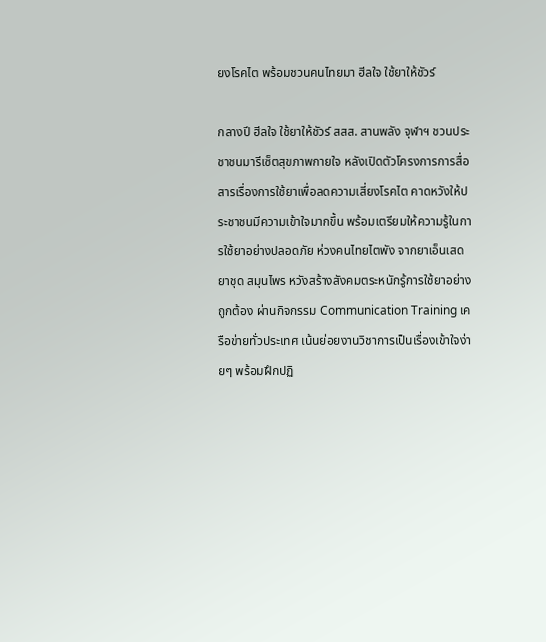ยงโรคไต พร้อมชวนคนไทยมา ฮีลใจ ใช้ยาให้ชัวร์

กลางปี ฮีลใจ ใช้ยาให้ชัวร์ สสส. สานพลัง จุฬาฯ ชวนประชาชนมารีเซ็ตสุขภาพกายใจ หลังเปิดตัวโครงการการสื่อสารเรื่องการใช้ยาเพื่อลดความเสี่ยงโรคไต คาดหวังให้ประชาชนมีความเข้าใจมากขึ้น พร้อมเตรียมให้ความรู้ในการใช้ยาอย่างปลอดภัย ห่วงคนไทยไตพัง จากยาเอ็นเสด ยาชุด สมุนไพร หวังสร้างสังคมตระหนักรู้การใช้ยาอย่างถูกต้อง ผ่านกิจกรรม Communication Training เครือข่ายทั่วประเทศ เน้นย่อยงานวิชาการเป็นเรื่องเข้าใจง่ายๆ พร้อมฝึกปฏิ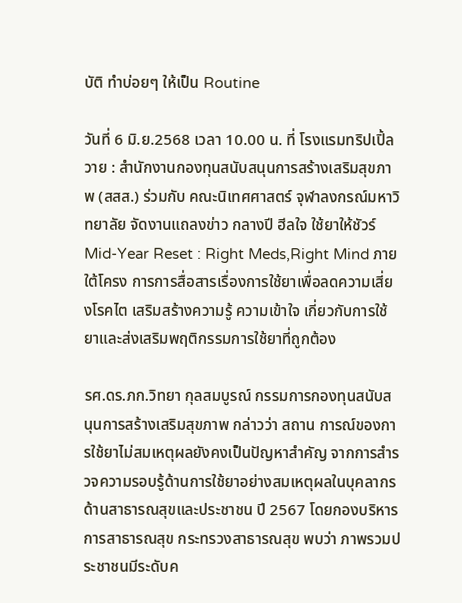บัติ ทำบ่อยๆ ให้เป็น Routine

วันที่ 6 มิ.ย.2568 เวลา 10.00 น. ที่ โรงแรมทริปเปิ้ล วาย : สำนักงานกองทุนสนับสนุนการสร้างเสริมสุขภาพ (สสส.) ร่วมกับ คณะนิเทศศาสตร์ จุฬาลงกรณ์มหาวิทยาลัย จัดงานแถลงข่าว กลางปี ฮีลใจ ใช้ยาให้ชัวร์ Mid-Year Reset : Right Meds,Right Mind ภายใต้โครง การการสื่อสารเรื่องการใช้ยาเพื่อลดความเสี่ยงโรคไต เสริมสร้างความรู้ ความเข้าใจ เกี่ยวกับการใช้ยาและส่งเสริมพฤติกรรมการใช้ยาที่ถูกต้อง

รศ.ดร.ภก.วิทยา กุลสมบูรณ์ กรรมการกองทุนสนับสนุนการสร้างเสริมสุขภาพ กล่าวว่า สถาน การณ์ของการใช้ยาไม่สมเหตุผลยังคงเป็นปัญหาสำคัญ จากการสำรวจความรอบรู้ด้านการใช้ยาอย่างสมเหตุผลในบุคลากรด้านสาธารณสุขและประชาชน ปี 2567 โดยกองบริหารการสาธารณสุข กระทรวงสาธารณสุข พบว่า ภาพรวมประชาชนมีระดับค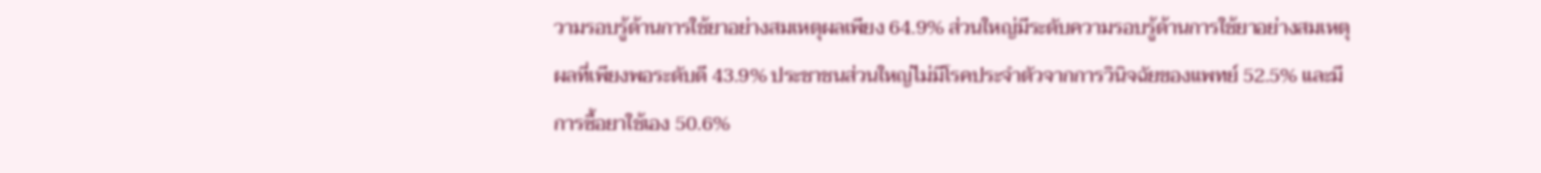วามรอบรู้ด้านการใช้ยาอย่างสมเหตุผลเพียง 64.9% ส่วนใหญ่มีระดับความรอบรู้ด้านการใช้ยาอย่างสมเหตุผลที่เพียงพอระดับดี 43.9% ประชาชนส่วนใหญ่ไม่มีโรคประจำตัวจากการวินิจฉัยของแพทย์ 52.5% และมีการซื้อยาใช้เอง 50.6%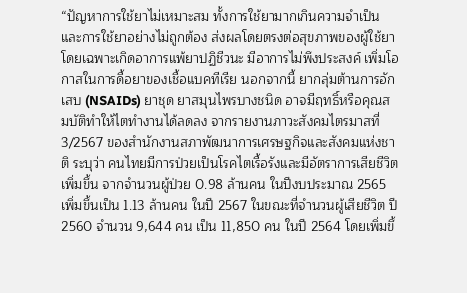“ปัญหาการใช้ยาไม่เหมาะสม ทั้งการใช้ยามากเกินความจำเป็น และการใช้ยาอย่างไม่ถูกต้อง ส่งผลโดยตรงต่อสุขภาพของผู้ใช้ยา โดยเฉพาะเกิดอาการแพ้ยาปฏิชีวนะ มีอาการไม่พึงประสงค์ เพิ่มโอกาสในการดื้อยาของเชื้อแบคทีเรีย นอกจากนี้ ยากลุ่มต้านการอักเสบ (NSAIDs) ยาชุด ยาสมุนไพรบางชนิด อาจมีฤทธิ์หรือคุณสมบัติทำให้ไตทำงานได้ลดลง จากรายงานภาวะสังคมไตรมาสที่ 3/2567 ของสำนักงานสภาพัฒนาการเศรษฐกิจและสังคมแห่งชาติ ระบุว่า คนไทยมีการป่วยเป็นโรคไตเรื้อรังและมีอัตราการเสียชีวิตเพิ่มขึ้น จากจำนวนผู้ป่วย 0.98 ล้านคน ในปีงบประมาณ 2565 เพิ่มขึ้นเป็น 1.13 ล้านคน ในปี 2567 ในขณะที่จำนวนผู้เสียชีวิต ปี 2560 จำนวน 9,644 คน เป็น 11,850 คน ในปี 2564 โดยเพิ่มขึ้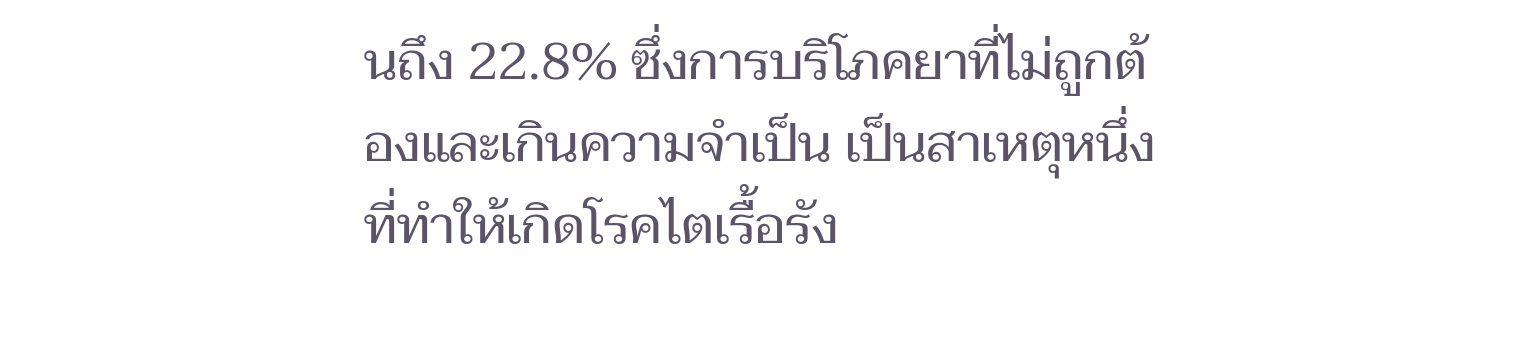นถึง 22.8% ซึ่งการบริโภคยาที่ไม่ถูกต้องและเกินความจำเป็น เป็นสาเหตุหนึ่งที่ทำให้เกิดโรคไตเรื้อรัง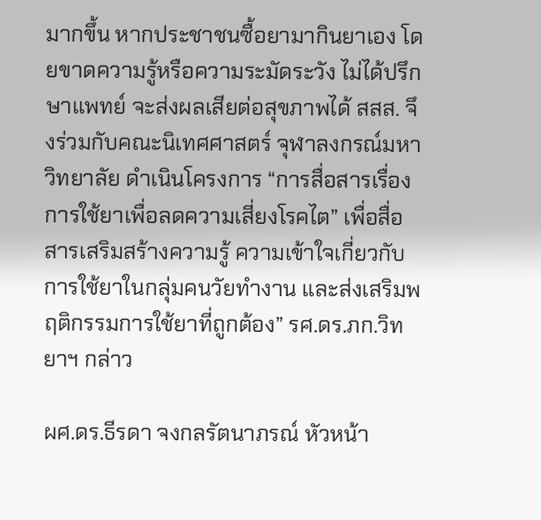มากขึ้น หากประชาชนซื้อยามากินยาเอง โดยขาดความรู้หรือความระมัดระวัง ไม่ได้ปรึกษาแพทย์ จะส่งผลเสียต่อสุขภาพได้ สสส. จึงร่วมกับคณะนิเทศศาสตร์ จุฬาลงกรณ์มหาวิทยาลัย ดำเนินโครงการ “การสื่อสารเรื่องการใช้ยาเพื่อลดความเสี่ยงโรคไต” เพื่อสื่อสารเสริมสร้างความรู้ ความเข้าใจเกี่ยวกับการใช้ยาในกลุ่มคนวัยทำงาน และส่งเสริมพฤติกรรมการใช้ยาที่ถูกต้อง” รศ.ดร.ภก.วิทยาฯ กล่าว

ผศ.ดร.ธีรดา จงกลรัตนาภรณ์ หัวหน้า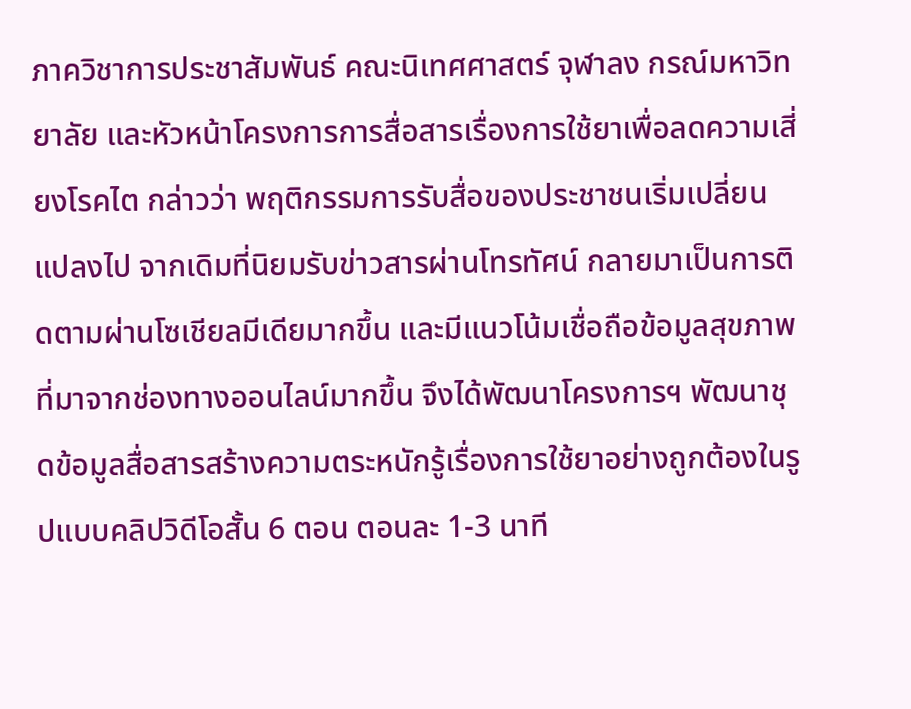ภาควิชาการประชาสัมพันธ์ คณะนิเทศศาสตร์ จุฬาลง กรณ์มหาวิทยาลัย และหัวหน้าโครงการการสื่อสารเรื่องการใช้ยาเพื่อลดความเสี่ยงโรคไต กล่าวว่า พฤติกรรมการรับสื่อของประชาชนเริ่มเปลี่ยนแปลงไป จากเดิมที่นิยมรับข่าวสารผ่านโทรทัศน์ กลายมาเป็นการติดตามผ่านโซเชียลมีเดียมากขึ้น และมีแนวโน้มเชื่อถือข้อมูลสุขภาพที่มาจากช่องทางออนไลน์มากขึ้น จึงได้พัฒนาโครงการฯ พัฒนาชุดข้อมูลสื่อสารสร้างความตระหนักรู้เรื่องการใช้ยาอย่างถูกต้องในรูปแบบคลิปวิดีโอสั้น 6 ตอน ตอนละ 1-3 นาที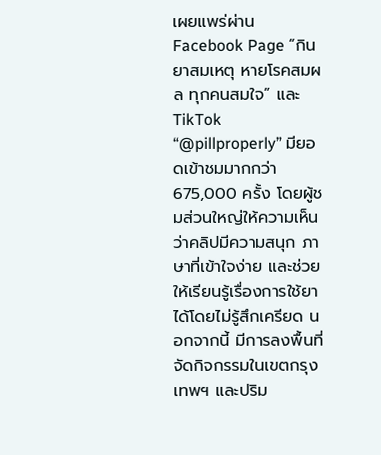เผยแพร่ผ่าน Facebook Page “กินยาสมเหตุ หายโรคสมผล ทุกคนสมใจ” และ TikTok “@pillproperly” มียอดเข้าชมมากกว่า 675,000 ครั้ง โดยผู้ชมส่วนใหญ่ให้ความเห็นว่าคลิปมีความสนุก ภาษาที่เข้าใจง่าย และช่วยให้เรียนรู้เรื่องการใช้ยาได้โดยไม่รู้สึกเครียด นอกจากนี้ มีการลงพื้นที่จัดกิจกรรมในเขตกรุงเทพฯ และปริม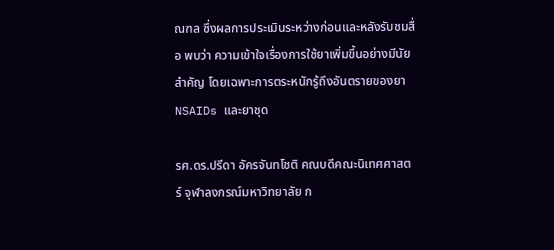ณฑล ซึ่งผลการประเมินระหว่างก่อนและหลังรับชมสื่อ พบว่า ความเข้าใจเรื่องการใช้ยาเพิ่มขึ้นอย่างมีนัยสำคัญ โดยเฉพาะการตระหนักรู้ถึงอันตรายของยา NSAIDs และยาชุด

รศ.ดร.ปรีดา อัครจันทโชติ คณบดีคณะนิเทศศาสตร์ จุฬาลงกรณ์มหาวิทยาลัย ก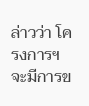ล่าวว่า โครงการฯ จะมีการข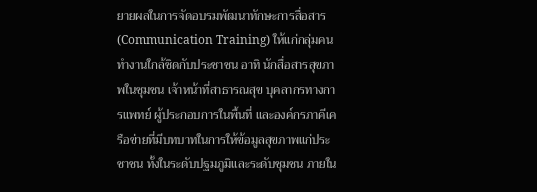ยายผลในการจัดอบรมพัฒนาทักษะการสื่อสาร (Communication Training) ให้แก่กลุ่มคนทำงานใกล้ชิดกับประชาชน อาทิ นักสื่อสารสุขภาพในชุมชน เจ้าหน้าที่สาธารณสุข บุคลากรทางการแพทย์ ผู้ประกอบการในพื้นที่ และองค์กรภาคีเครือข่ายที่มีบทบาทในการให้ข้อมูลสุขภาพแก่ประชาชน ทั้งในระดับปฐมภูมิและระดับชุมชน ภายใน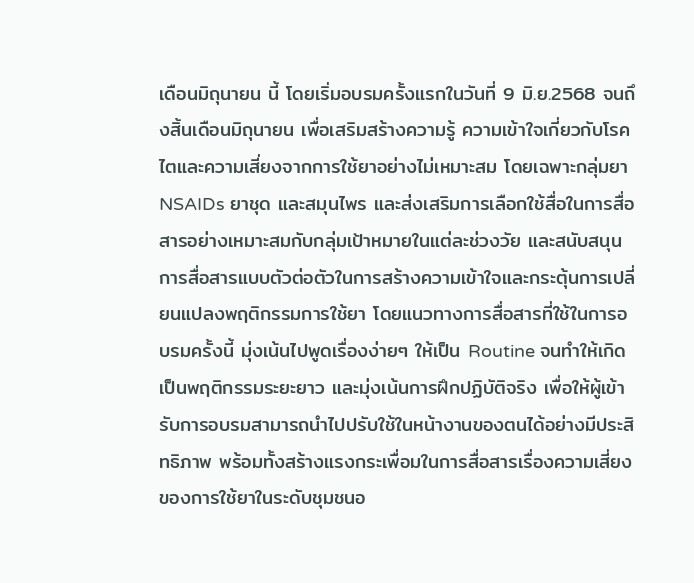เดือนมิถุนายน นี้ โดยเริ่มอบรมครั้งแรกในวันที่ 9 มิ.ย.2568 จนถึงสิ้นเดือนมิถุนายน เพื่อเสริมสร้างความรู้ ความเข้าใจเกี่ยวกับโรคไตและความเสี่ยงจากการใช้ยาอย่างไม่เหมาะสม โดยเฉพาะกลุ่มยา NSAIDs ยาชุด และสมุนไพร และส่งเสริมการเลือกใช้สื่อในการสื่อสารอย่างเหมาะสมกับกลุ่มเป้าหมายในแต่ละช่วงวัย และสนับสนุนการสื่อสารแบบตัวต่อตัวในการสร้างความเข้าใจและกระตุ้นการเปลี่ยนแปลงพฤติกรรมการใช้ยา โดยแนวทางการสื่อสารที่ใช้ในการอบรมครั้งนี้ มุ่งเน้นไปพูดเรื่องง่ายๆ ให้เป็น Routine จนทำให้เกิดเป็นพฤติกรรมระยะยาว และมุ่งเน้นการฝึกปฏิบัติจริง เพื่อให้ผู้เข้ารับการอบรมสามารถนำไปปรับใช้ในหน้างานของตนได้อย่างมีประสิทธิภาพ พร้อมทั้งสร้างแรงกระเพื่อมในการสื่อสารเรื่องความเสี่ยงของการใช้ยาในระดับชุมชนอ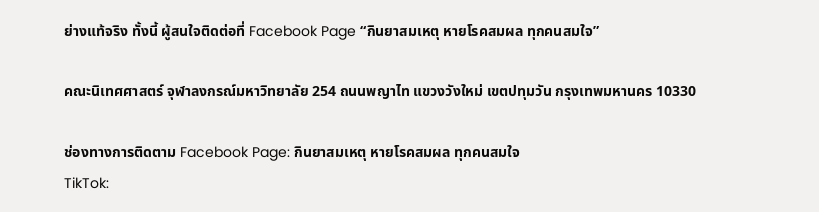ย่างแท้จริง ทั้งนี้ ผู้สนใจติดต่อที่ Facebook Page “กินยาสมเหตุ หายโรคสมผล ทุกคนสมใจ”

คณะนิเทศศาสตร์ จุฬาลงกรณ์มหาวิทยาลัย 254 ถนนพญาไท แขวงวังใหม่ เขตปทุมวัน กรุงเทพมหานคร 10330

ช่องทางการติดตาม Facebook Page: กินยาสมเหตุ หายโรคสมผล ทุกคนสมใจ
TikTok: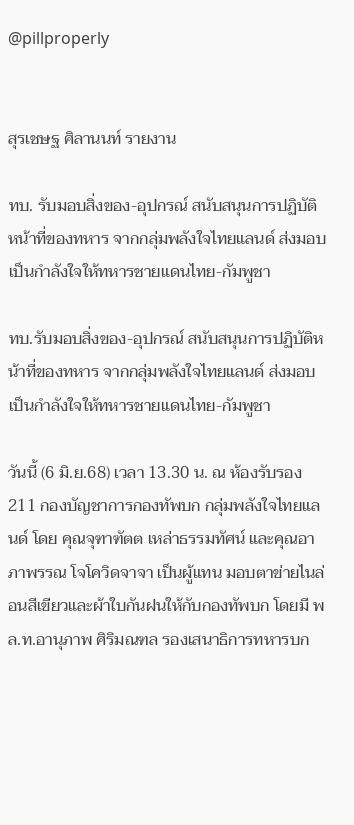@pillproperly


สุรเชษฐ ศิลานนท์ รายงาน

ทบ. รับมอบสิ่งของ-อุปกรณ์ สนับสนุนการปฏิบัติหน้าที่ของทหาร จากกลุ่มพลังใจไทยแลนด์ ส่งมอบเป็นกำลังใจให้ทหารชายแดนไทย-กัมพูชา

ทบ.รับมอบสิ่งของ-อุปกรณ์ สนับสนุนการปฏิบัติหน้าที่ของทหาร จากกลุ่มพลังใจไทยแลนด์ ส่งมอบเป็นกำลังใจให้ทหารชายแดนไทย-กัมพูชา

วันนี้ (6 มิ.ย.68) เวลา 13.30 น. ณ ห้องรับรอง 211 กองบัญชาการกองทัพบก กลุ่มพลังใจไทยแลนด์ โดย คุณจุฑาฑัตต เหล่าธรรมทัศน์ และคุณอาภาพรรณ โจโควิดจาจา เป็นผู้แทน มอบตาข่ายไนล่อนสีเขียวและผ้าใบกันฝนให้กับกองทัพบก โดยมี พล.ท.อานุภาพ ศิริมณฑล รองเสนาธิการทหารบก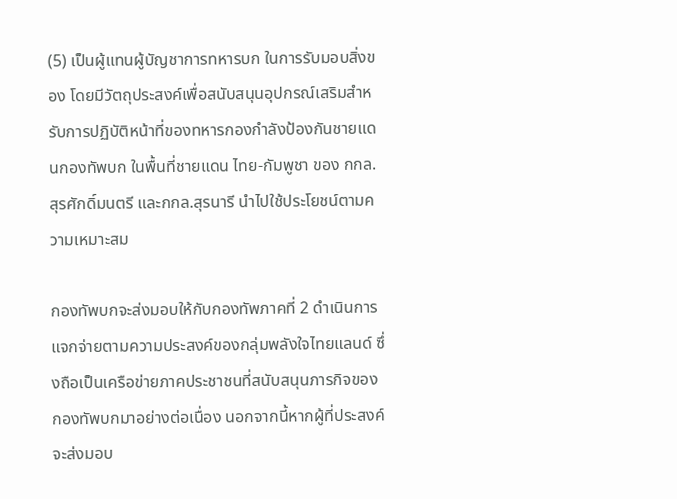(5) เป็นผู้แทนผู้บัญชาการทหารบก ในการรับมอบสิ่งของ โดยมีวัตถุประสงค์เพื่อสนับสนุนอุปกรณ์เสริมสำหรับการปฏิบัติหน้าที่ของทหารกองกำลังป้องกันชายแดนกองทัพบก ในพื้นที่ชายแดน ไทย-กัมพูชา ของ กกล.สุรศักดิ์มนตรี และกกล.สุรนารี นำไปใช้ประโยชน์ตามความเหมาะสม

กองทัพบกจะส่งมอบให้กับกองทัพภาคที่ 2 ดำเนินการแจกจ่ายตามความประสงค์ของกลุ่มพลังใจไทยแลนด์ ซึ่งถือเป็นเครือข่ายภาคประชาชนที่สนับสนุนภารกิจของกองทัพบกมาอย่างต่อเนื่อง นอกจากนี้หากผู้ที่ประสงค์จะส่งมอบ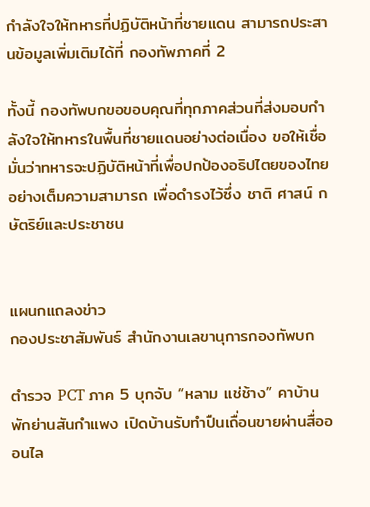กำลังใจให้ทหารที่ปฏิบัติหน้าที่ชายแดน สามารถประสานข้อมูลเพิ่มเติมได้ที่ กองทัพภาคที่ 2

ทั้งนี้ กองทัพบกขอขอบคุณที่ทุกภาคส่วนที่ส่งมอบกำลังใจให้ทหารในพื้นที่ชายแดนอย่างต่อเนื่อง ขอให้เชื่อมั่นว่าทหารจะปฏิบัติหน้าที่เพื่อปกป้องอธิปไตยของไทยอย่างเต็มความสามารถ เพื่อดำรงไว้ซึ่ง ชาติ ศาสน์ กษัตริย์และประชาชน


แผนกแถลงข่าว
กองประชาสัมพันธ์ สำนักงานเลขานุการกองทัพบก

ตำรวจ PCT ภาค 5 บุกจับ “หลาม แช่ช้าง” คาบ้านพักย่านสันกำแพง เปิดบ้านรับทำปืนเถื่อนขายผ่านสื่อออนไล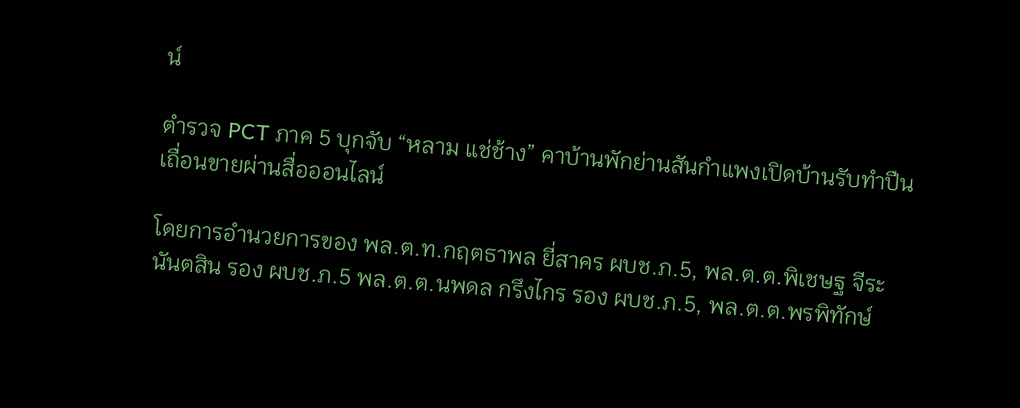น์

ตำรวจ PCT ภาค 5 บุกจับ “หลาม แช่ช้าง” คาบ้านพักย่านสันกำแพงเปิดบ้านรับทำปืนเถื่อนขายผ่านสื่อออนไลน์

โดยการอำนวยการของ พล.ต.ท.กฤตธาพล ยี่สาคร ผบช.ภ.5, พล.ต.ต.พิเชษฐ จีระนันตสิน รอง ผบช.ภ.5 พล.ต.ต.นพดล กรึงไกร รอง ผบช.ภ.5, พล.ต.ต.พรพิทักษ์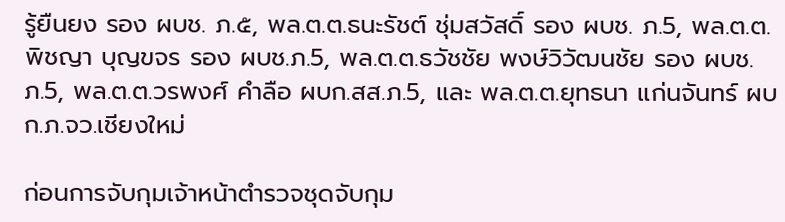รู้ยืนยง รอง ผบช. ภ.๕, พล.ต.ต.ธนะรัชต์ ชุ่มสวัสดิ์ รอง ผบช. ภ.5, พล.ต.ต.พิชญา บุญขจร รอง ผบช.ภ.5, พล.ต.ต.ธวัชชัย พงษ์วิวัฒนชัย รอง ผบช. ภ.5, พล.ต.ต.วรพงศ์ คำลือ ผบก.สส.ภ.5, และ พล.ต.ต.ยุทธนา แก่นจันทร์ ผบก.ภ.จว.เชียงใหม่

ก่อนการจับกุมเจ้าหน้าตำรวจชุดจับกุม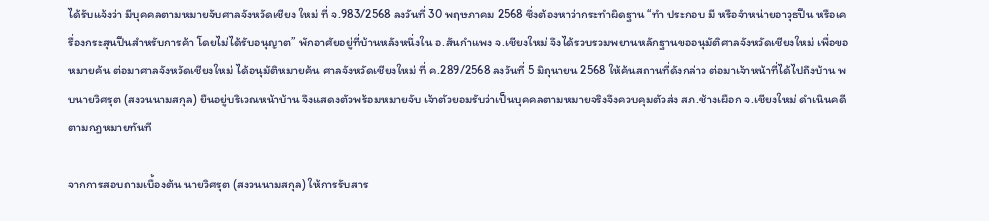ได้รับแจ้งว่า มีบุคคลตามหมายจับศาลจังหวัดเชียง ใหม่ ที่ จ.983/2568 ลงวันที่ 30 พฤษภาคม 2568 ซึ่งต้องหาว่ากระทำผิดฐาน “ทำ ประกอบ มี หรือจำหน่ายอาวุธปืน หรือเครื่องกระสุนปืนสำหรับการค้า โดยไม่ได้รับอนุญาต” พักอาศัยอยู่ที่บ้านหลังหนึ่งใน อ.สันกำแพง จ.เชียงใหม่ จึงได้รวบรวมพยานหลักฐานขออนุมัติศาลจังหวัดเชียงใหม่ เพื่อขอหมายค้น ต่อมาศาลจังหวัดเชียงใหม่ ได้อนุมัติหมายค้น ศาลจังหวัดเชียงใหม่ ที่ ค.289/2568 ลงวันที่ 5 มิถุนายน 2568 ให้ค้นสถานที่ดังกล่าว ต่อมาเจ้าหน้าที่ได้ไปถึงบ้าน พบนายวิศรุต (สงวนนามสกุล) ยืนอยู่บริเวณหน้าบ้าน จึงแสดงตัวพร้อมหมายจับ เจ้าตัวยอมรับว่าเป็นบุคคลตามหมายจริงจึงควบคุมตัวส่ง สภ.ช้างเผือก จ.เชียงใหม่ ดำเนินคดีตามกฎหมายทันที

จากการสอบถามเบื้องต้น นายวิศรุต (สงวนนามสกุล) ให้การรับสาร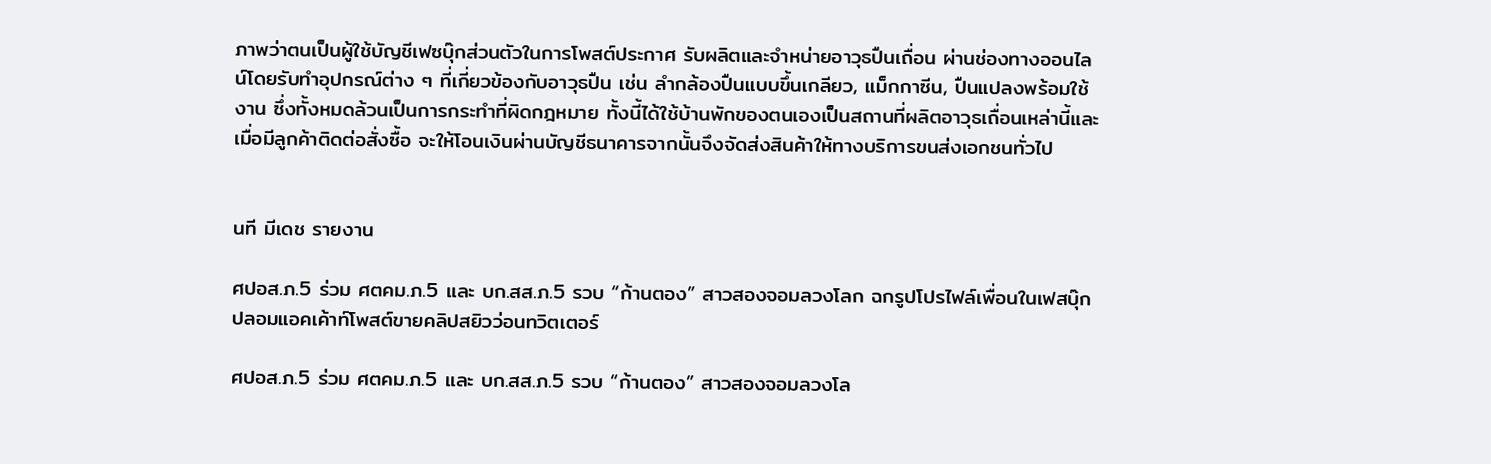ภาพว่าตนเป็นผู้ใช้บัญชีเฟซบุ๊กส่วนตัวในการโพสต์ประกาศ รับผลิตและจำหน่ายอาวุธปืนเถื่อน ผ่านช่องทางออนไลน์โดยรับทำอุปกรณ์ต่าง ๆ ที่เกี่ยวข้องกับอาวุธปืน เช่น ลำกล้องปืนแบบขึ้นเกลียว, แม็กกาซีน, ปืนแปลงพร้อมใช้งาน ซึ่งทั้งหมดล้วนเป็นการกระทำที่ผิดกฎหมาย ทั้งนี้ได้ใช้บ้านพักของตนเองเป็นสถานที่ผลิตอาวุธเถื่อนเหล่านี้และเมื่อมีลูกค้าติดต่อสั่งซื้อ จะให้โอนเงินผ่านบัญชีธนาคารจากนั้นจึงจัดส่งสินค้าให้ทางบริการขนส่งเอกชนทั่วไป


นที มีเดช รายงาน

ศปอส.ภ.5 ร่วม ศตคม.ภ.5 และ บก.สส.ภ.5 รวบ “ก้านตอง” สาวสองจอมลวงโลก ฉกรูปโปรไฟล์เพื่อนในเฟสบุ๊ก ปลอมแอคเค้าท์โพสต์ขายคลิปสยิวว่อนทวิตเตอร์

ศปอส.ภ.5 ร่วม ศตคม.ภ.5 และ บก.สส.ภ.5 รวบ “ก้านตอง” สาวสองจอมลวงโล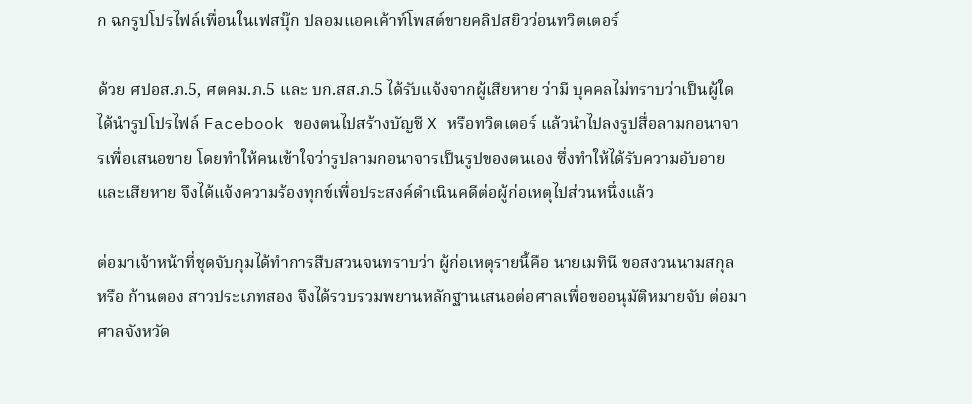ก ฉกรูปโปรไฟล์เพื่อนในเฟสบุ๊ก ปลอมแอคเค้าท์โพสต์ขายคลิปสยิวว่อนทวิตเตอร์

ด้วย ศปอส.ภ.5, ศตคม.ภ.5 และ บก.สส.ภ.5 ได้รับแจ้งจากผู้เสียหาย ว่ามี บุคคลไม่ทราบว่าเป็นผู้ใด ได้นำรูปโปรไฟล์ Facebook ของตนไปสร้างบัญชี X หรือทวิตเตอร์ แล้วนำไปลงรูปสื่อลามกอนาจารเพื่อเสนอขาย โดยทำให้คนเข้าใจว่ารูปลามกอนาจารเป็นรูปของตนเอง ซึ่งทำให้ได้รับความอับอายและเสียหาย จึงได้แจ้งความร้องทุกข์เพื่อประสงค์ดำเนินคดีต่อผู้ก่อเหตุไปส่วนหนึ่งแล้ว

ต่อมาเจ้าหน้าที่ชุดจับกุมได้ทำการสืบสวนจนทราบว่า ผู้ก่อเหตุรายนี้คือ นายเมทินี ขอสงวนนามสกุล หรือ ก้านตอง สาวประเภทสอง จึงได้รวบรวมพยานหลักฐานเสนอต่อศาลเพื่อขออนุมัติหมายจับ ต่อมาศาลจังหวัด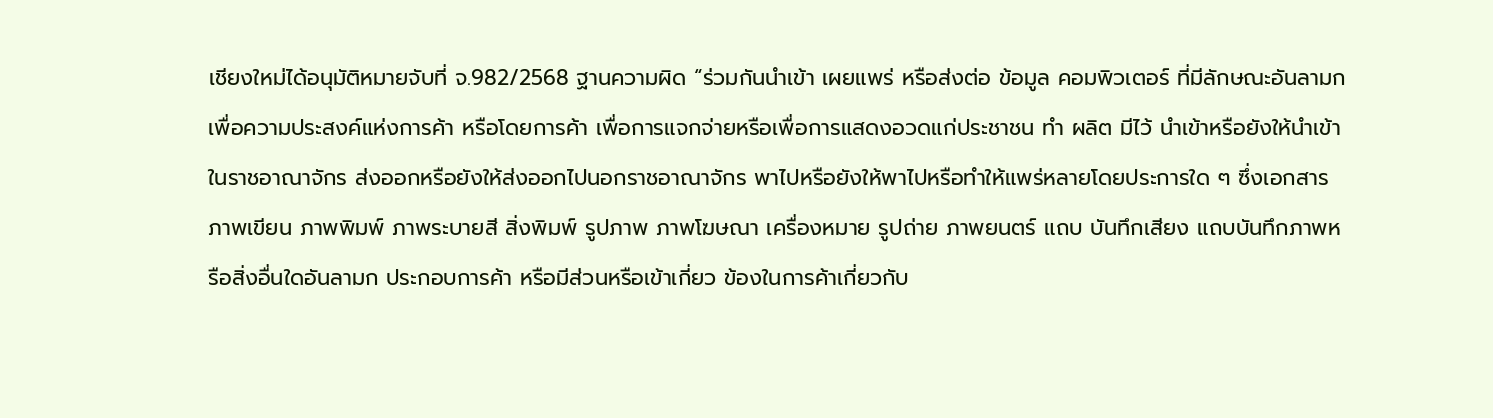เชียงใหม่ได้อนุมัติหมายจับที่ จ.982/2568 ฐานความผิด “ร่วมกันนำเข้า เผยแพร่ หรือส่งต่อ ข้อมูล คอมพิวเตอร์ ที่มีลักษณะอันลามก เพื่อความประสงค์แห่งการค้า หรือโดยการค้า เพื่อการแจกจ่ายหรือเพื่อการแสดงอวดแก่ประชาชน ทำ ผลิต มีไว้ นำเข้าหรือยังให้นำเข้าในราชอาณาจักร ส่งออกหรือยังให้ส่งออกไปนอกราชอาณาจักร พาไปหรือยังให้พาไปหรือทำให้แพร่หลายโดยประการใด ๆ ซึ่งเอกสาร ภาพเขียน ภาพพิมพ์ ภาพระบายสี สิ่งพิมพ์ รูปภาพ ภาพโฆษณา เครื่องหมาย รูปถ่าย ภาพยนตร์ แถบ บันทึกเสียง แถบบันทึกภาพหรือสิ่งอื่นใดอันลามก ประกอบการค้า หรือมีส่วนหรือเข้าเกี่ยว ข้องในการค้าเกี่ยวกับ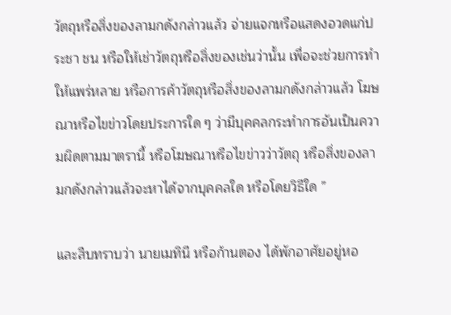วัตถุหรือสิ่งของลามกดังกล่าวแล้ว จ่ายแจกหรือแสดงอวดแก่ประชา ชน หรือให้เช่าวัตถุหรือสิ่งของเช่นว่านั้น เพื่อจะช่วยการทำให้แพร่หลาย หรือการค้าวัตถุหรือสิ่งของลามกดังกล่าวแล้ว โฆษณาหรือไขข่าวโดยประการใด ๆ ว่ามีบุคคลกระทำการอันเป็นความผิดตามมาตรานี้ หรือโฆษณาหรือไขข่าวว่าวัตถุ หรือสิ่งของลามกดังกล่าวแล้วจะหาได้จากบุคคลใด หรือโดยวิธีใด ”

และสืบทราบว่า นายเมทินี หรือก้านตอง ได้พักอาศัยอยู่หอ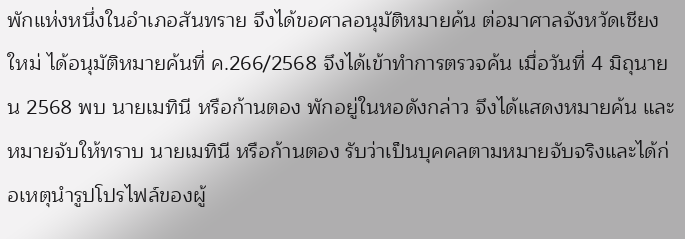พักแห่งหนึ่งในอำเภอสันทราย จึงได้ขอศาลอนุมัติหมายค้น ต่อมาศาลจังหวัดเชียงใหม่ ได้อนุมัติหมายค้นที่ ค.266/2568 จึงได้เข้าทำการตรวจค้น เมื่อวันที่ 4 มิถุนายน 2568 พบ นายเมทินี หรือก้านตอง พักอยู่ในหอดังกล่าว จึงได้แสดงหมายค้น และหมายจับให้ทราบ นายเมทินี หรือก้านตอง รับว่าเป็นบุคคลตามหมายจับจริงและได้ก่อเหตุนำรูปโปรไฟล์ของผู้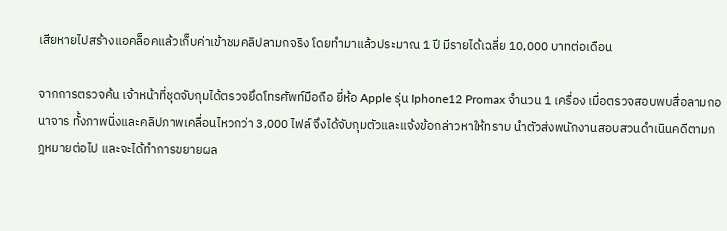เสียหายไปสร้างแอคล็อคแล้วเก็บค่าเข้าชมคลิปลามกจริง โดยทำมาแล้วประมาณ 1 ปี มีรายได้เฉลี่ย 10,000 บาทต่อเดือน

จากการตรวจค้น เจ้าหน้าที่ชุดจับกุมได้ตรวจยึดโทรศัพท์มือถือ ยี่ห้อ Apple รุ่น Iphone12 Promax จำนวน 1 เครื่อง เมื่อตรวจสอบพบสื่อลามกอนาจาร ทั้งภาพนิ่งและคลิปภาพเคลื่อนไหวกว่า 3,000 ไฟล์ จึงได้จับกุมตัวและแจ้งข้อกล่าวหาให้ทราบ นำตัวส่งพนักงานสอบสวนดำเนินคดีตามกฎหมายต่อไป และจะได้ทำการขยายผล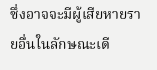ซึ่งอาจจะมีผู้เสียหายรายอื่นในลักษณะเดี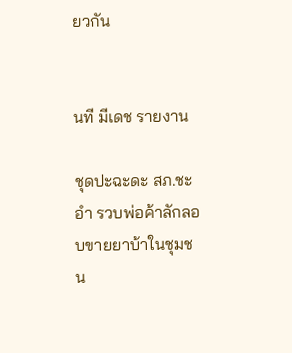ยวกัน


นที มีเดช รายงาน

ชุดปะฉะดะ สภ.ชะอำ รวบพ่อค้าลักลอบขายยาบ้าในชุมชน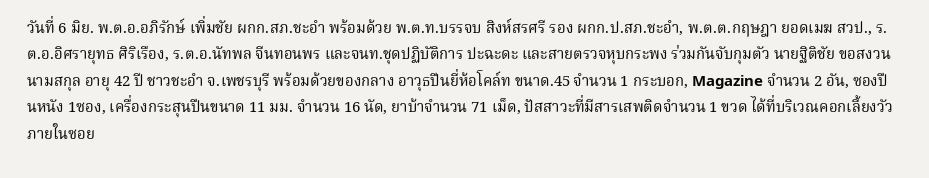วันที่ 6 มิย. พ.ต.อ.อภิรักษ์ เพิ่มชัย ผกก.สภ.ชะอำ พร้อมด้วย พ.ต.ท.บรรจบ สิงห์สรศรี รอง ผกก.ป.สภ.ชะอำ, พ.ต.ต.กฤษฎา ยอดเมฆ สวป., ร.ต.อ.อิศรายุทธ ศิริเรือง, ร.ต.อ.นัทพล จีนทอนพร และจนท.ชุดปฏิบัติการ ปะฉะดะ และสายตรวจหุบกระพง ร่วมกันจับกุมตัว นายฐิติชัย ขอสงวนนามสกุล อายุ 42 ปี ชาวชะอำ จ.เพชรบุรี พร้อมด้วยของกลาง อาวุธปืนยี่ห้อโคล์ท ขนาด.45 จำนวน 1 กระบอก, Magazine จำนวน 2 อัน, ซองปืนหนัง 1ซอง, เครื่องกระสุนปืนขนาด 11 มม. จำนวน 16 นัด, ยาบ้าจำนวน 71 เม็ด, ปัสสาวะที่มีสารเสพติดจำนวน 1 ขวด ได้ที่บริเวณคอกเลี้ยงวัว ภายในซอย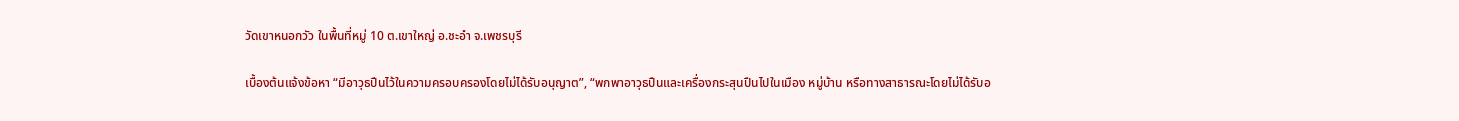วัดเขาหนอกวัว ในพื้นที่หมู่ 10 ต.เขาใหญ่ อ.ชะอำ จ.เพชรบุรี

เบื้องต้นแจ้งข้อหา “มีอาวุธปืนไว้ในความครอบครองโดยไม่ได้รับอนุญาต”, “พกพาอาวุธปืนและเครื่องกระสุนปืนไปในเมือง หมู่บ้าน หรือทางสาธารณะโดยไม่ได้รับอ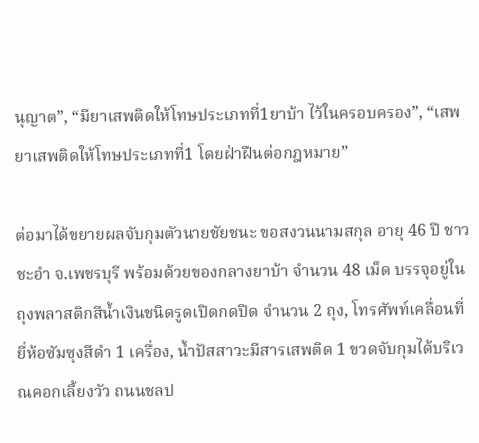นุญาต”, “มียาเสพติดให้โทษประเภทที่1ยาบ้า ไว้ในครอบครอง”, “เสพยาเสพติดให้โทษประเภทที่1 โดยฝ่าฝืนต่อกฎหมาย”

ต่อมาได้ขยายผลจับกุมตัวนายชัยชนะ ขอสงวนนามสกุล อายุ 46 ปี ชาวชะอำ จ.เพชรบุรี พร้อมด้วยของกลางยาบ้า จำนวน 48 เม็ด บรรจุอยู่ในถุงพลาสติกสีน้ำเงินชนิดรูดเปิดกดปิด จำนวน 2 ถุง, โทรศัพท์เคลื่อนที่ยี่ห้อซัมซุงสีดำ 1 เครื่อง, น้ำปัสสาวะมีสารเสพติด 1 ขวดจับกุมได้บริเวณคอกเลี้ยงวัว ถนนชลป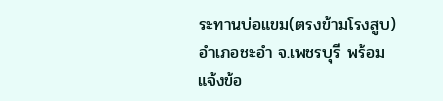ระทานบ่อแขม(ตรงข้ามโรงสูบ) อำเภอชะอำ จ.เพชรบุรี พร้อมแจ้งข้อ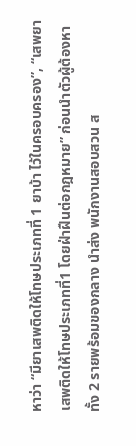หาว่า “มียาเสพติดให้โทษประเภทที่ 1 ยาบ้า ไว้ในครอบครอง”, “เสพยาเสพติดให้โทษประเภทที่1 โดยฝ่าฝืนต่อกฎหมาย” ก่อนนำตัวผู้ต้องหาทั้ง 2 รายพร้อมของกลาง นำส่ง พนักงานสอบสวน ส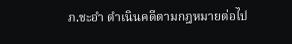ภ.ชะอำ ดำเนินคดีตามกฎหมายต่อไป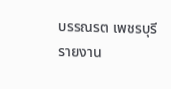บรรณรต เพชรบุรี รายงาน